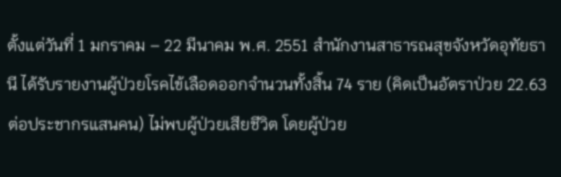ตั้งแต่วันที่ 1 มกราคม – 22 มีนาคม พ.ศ. 2551 สำนักงานสาธารณสุขจังหวัดอุทัยธานี ได้รับรายงานผู้ป่วยโรคไข้เลือดออกจำนวนทั้งสิ้น 74 ราย (คิดเป็นอัตราป่วย 22.63 ต่อประชากรแสนคน) ไม่พบผู้ป่วยเสียชีวิต โดยผู้ป่วย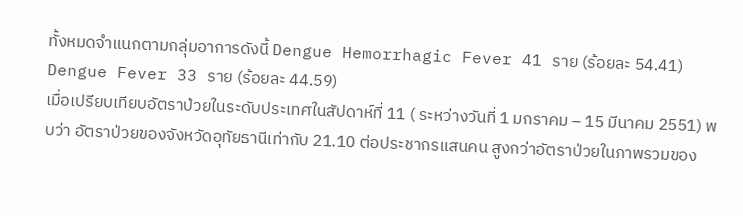ทั้งหมดจำแนกตามกลุ่มอาการดังนี้ Dengue Hemorrhagic Fever 41 ราย (ร้อยละ 54.41)
Dengue Fever 33 ราย (ร้อยละ 44.59)
เมื่อเปรียบเทียบอัตราป่วยในระดับประเทศในสัปดาห์ที่ 11 ( ระหว่างวันที่ 1 มกราคม – 15 มีนาคม 2551) พบว่า อัตราป่วยของจังหวัดอุทัยธานีเท่ากับ 21.10 ต่อประชากรแสนคน สูงกว่าอัตราป่วยในภาพรวมของ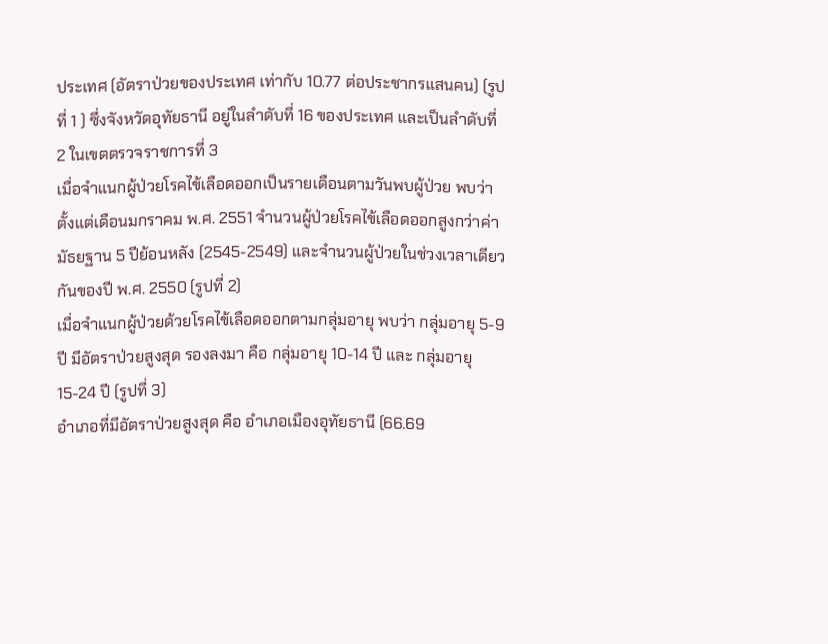ประเทศ (อัตราป่วยของประเทศ เท่ากับ 10.77 ต่อประชากรแสนคน) (รูปที่ 1 ) ซึ่งจังหวัดอุทัยธานี อยู่ในลำดับที่ 16 ของประเทศ และเป็นลำดับที่ 2 ในเขตตรวจราชการที่ 3
เมื่อจำแนกผู้ป่วยโรคไข้เลือดออกเป็นรายเดือนตามวันพบผู้ป่วย พบว่าตั้งแต่เดือนมกราคม พ.ศ. 2551 จำนวนผู้ป่วยโรคไข้เลือดออกสูงกว่าค่ามัธยฐาน 5 ปีย้อนหลัง (2545-2549) และจำนวนผู้ป่วยในช่วงเวลาเดียวกันของปี พ.ศ. 2550 (รูปที่ 2)
เมื่อจำแนกผู้ป่วยด้วยโรคไข้เลือดออกตามกลุ่มอายุ พบว่า กลุ่มอายุ 5-9 ปี มีอัตราป่วยสูงสุด รองลงมา คือ กลุ่มอายุ 10-14 ปี และ กลุ่มอายุ 15-24 ปี (รูปที่ 3)
อำเภอที่มีอัตราป่วยสูงสุด คือ อำเภอเมืองอุทัยธานี (66.69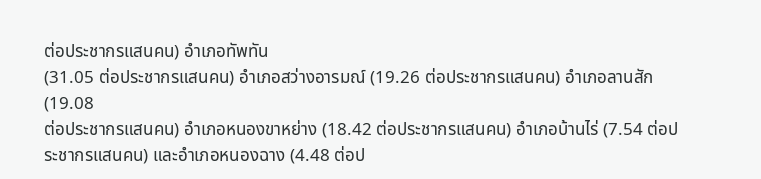ต่อประชากรแสนคน) อำเภอทัพทัน
(31.05 ต่อประชากรแสนคน) อำเภอสว่างอารมณ์ (19.26 ต่อประชากรแสนคน) อำเภอลานสัก (19.08
ต่อประชากรแสนคน) อำเภอหนองขาหย่าง (18.42 ต่อประชากรแสนคน) อำเภอบ้านไร่ (7.54 ต่อประชากรแสนคน) และอำเภอหนองฉาง (4.48 ต่อป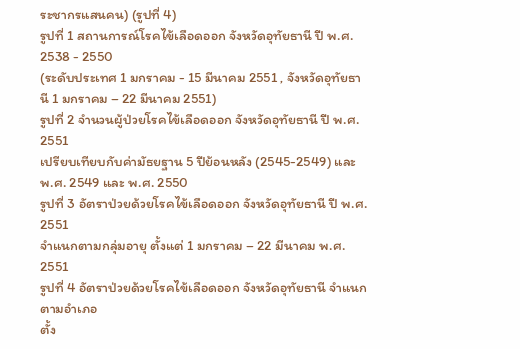ระชากรแสนคน) (รูปที่ 4)
รูปที่ 1 สถานการณ์โรคไข้เลือดออก จังหวัดอุทัยธานี ปี พ.ศ. 2538 - 2550
(ระดับประเทศ 1 มกราคม - 15 มีนาคม 2551 , จังหวัดอุทัยธานี 1 มกราคม – 22 มีนาคม 2551)
รูปที่ 2 จำนวนผู้ป่วยโรคไข้เลือดออก จังหวัดอุทัยธานี ปี พ.ศ. 2551
เปรียบเทียบกับค่ามัธยฐาน 5 ปีย้อนหลัง (2545-2549) และ พ.ศ. 2549 และ พ.ศ. 2550
รูปที่ 3 อัตราป่วยด้วยโรคไข้เลือดออก จังหวัดอุทัยธานี ปี พ.ศ. 2551
จำแนกตามกลุ่มอายุ ตั้งแต่ 1 มกราคม – 22 มีนาคม พ.ศ. 2551
รูปที่ 4 อัตราป่วยด้วยโรคไข้เลือดออก จังหวัดอุทัยธานี จำแนกตามอำเภอ
ตั้ง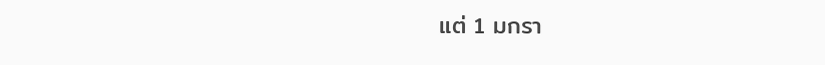แต่ 1 มกรา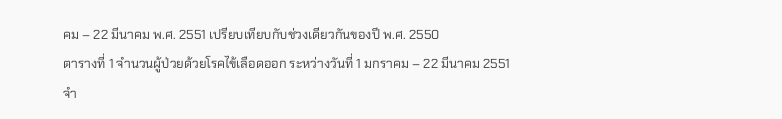คม – 22 มีนาคม พ.ศ. 2551 เปรียบเทียบกับช่วงเดียวกันของปี พ.ศ. 2550
ตารางที่ 1 จำนวนผู้ป่วยด้วยโรคไข้เลือดออก ระหว่างวันที่ 1 มกราคม – 22 มีนาคม 2551
จำ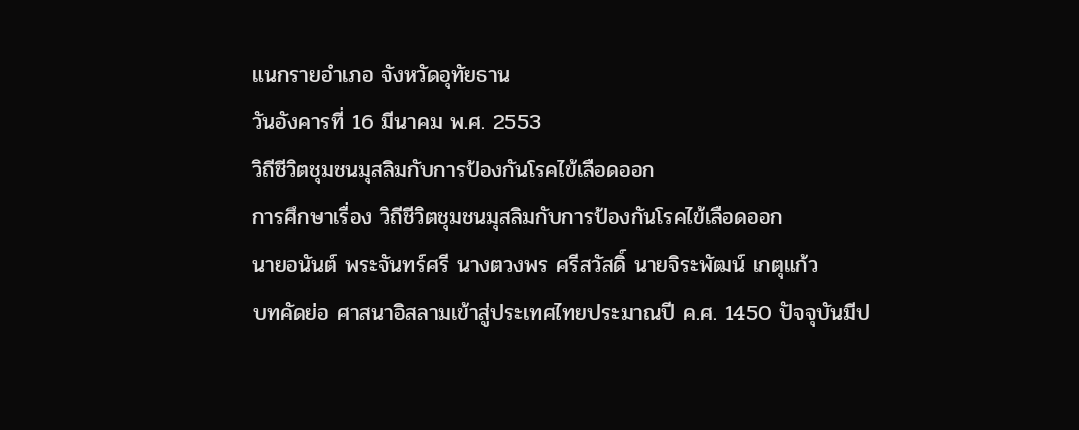แนกรายอำเภอ จังหวัดอุทัยธาน
วันอังคารที่ 16 มีนาคม พ.ศ. 2553
วิถีชีวิตชุมชนมุสลิมกับการป้องกันโรคไข้เลือดออก
การศึกษาเรื่อง วิถีชีวิตชุมชนมุสลิมกับการป้องกันโรคไข้เลือดออก
นายอนันต์ พระจันทร์ศรี นางตวงพร ศรีสวัสดิ์ นายจิระพัฒน์ เกตุแก้ว
บทคัดย่อ ศาสนาอิสลามเข้าสู่ประเทศไทยประมาณปี ค.ศ. 1450 ปัจจุบันมีป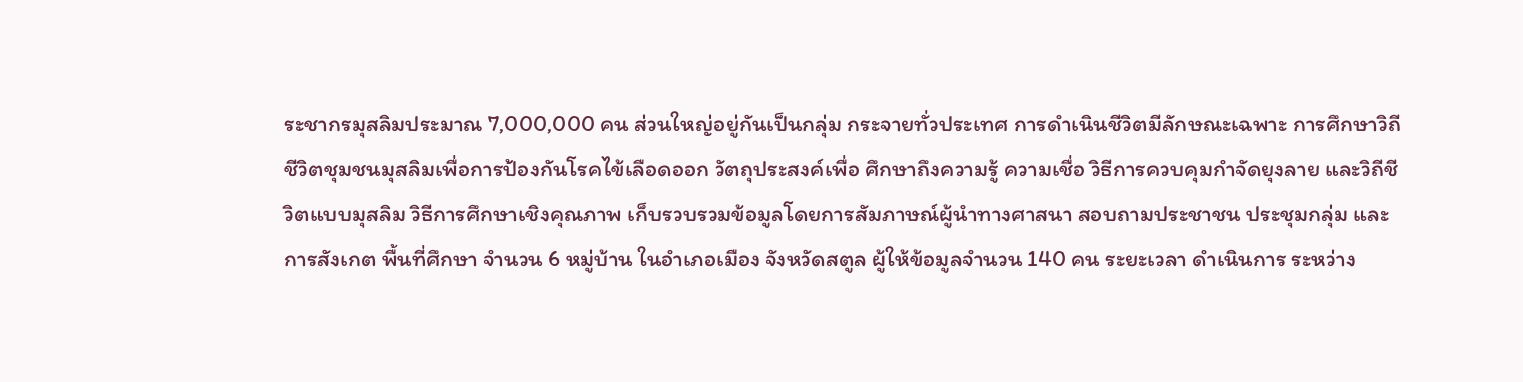ระชากรมุสลิมประมาณ 7,000,000 คน ส่วนใหญ่อยู่กันเป็นกลุ่ม กระจายทั่วประเทศ การดำเนินชีวิตมีลักษณะเฉพาะ การศึกษาวิถีชีวิตชุมชนมุสลิมเพื่อการป้องกันโรคไข้เลือดออก วัตถุประสงค์เพื่อ ศึกษาถึงความรู้ ความเชื่อ วิธีการควบคุมกำจัดยุงลาย และวิถีชีวิตแบบมุสลิม วิธีการศึกษาเชิงคุณภาพ เก็บรวบรวมข้อมูลโดยการสัมภาษณ์ผู้นำทางศาสนา สอบถามประชาชน ประชุมกลุ่ม และการสังเกต พื้นที่ศึกษา จำนวน 6 หมู่บ้าน ในอำเภอเมือง จังหวัดสตูล ผู้ให้ข้อมูลจำนวน 140 คน ระยะเวลา ดำเนินการ ระหว่าง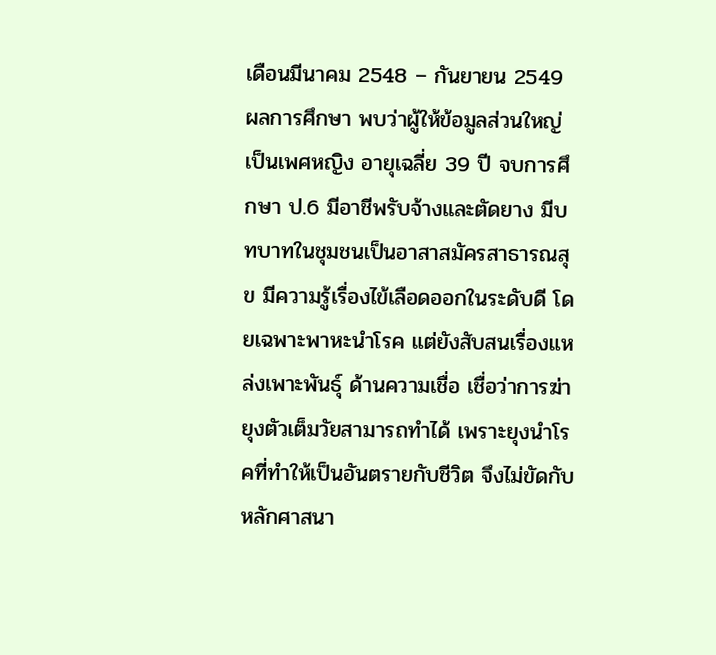เดือนมีนาคม 2548 – กันยายน 2549
ผลการศึกษา พบว่าผู้ให้ข้อมูลส่วนใหญ่เป็นเพศหญิง อายุเฉลี่ย 39 ปี จบการศึกษา ป.6 มีอาชีพรับจ้างและตัดยาง มีบทบาทในชุมชนเป็นอาสาสมัครสาธารณสุข มีความรู้เรื่องไข้เลือดออกในระดับดี โดยเฉพาะพาหะนำโรค แต่ยังสับสนเรื่องแหล่งเพาะพันธุ์ ด้านความเชื่อ เชื่อว่าการฆ่ายุงตัวเต็มวัยสามารถทำได้ เพราะยุงนำโรคที่ทำให้เป็นอันตรายกับชีวิต จึงไม่ขัดกับหลักศาสนา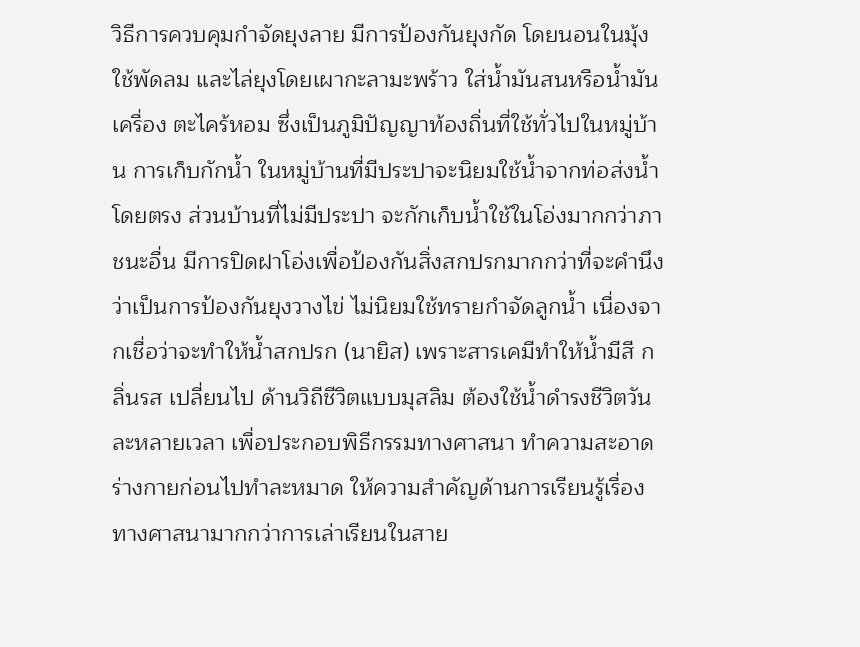วิธีการควบคุมกำจัดยุงลาย มีการป้องกันยุงกัด โดยนอนในมุ้ง ใช้พัดลม และไล่ยุงโดยเผากะลามะพร้าว ใส่น้ำมันสนหรือน้ำมันเครื่อง ตะไคร้หอม ซึ่งเป็นภูมิปัญญาท้องถิ่นที่ใช้ทั่วไปในหมู่บ้าน การเก็บกักน้ำ ในหมู่บ้านที่มีประปาจะนิยมใช้น้ำจากท่อส่งน้ำโดยตรง ส่วนบ้านที่ไม่มีประปา จะกักเก็บน้ำใช้ในโอ่งมากกว่าภาชนะอื่น มีการปิดฝาโอ่งเพื่อป้องกันสิ่งสกปรกมากกว่าที่จะคำนึงว่าเป็นการป้องกันยุงวางไข่ ไม่นิยมใช้ทรายกำจัดลูกน้ำ เนื่องจากเชื่อว่าจะทำให้น้ำสกปรก (นายิส) เพราะสารเคมีทำให้น้ำมีสี กลิ่นรส เปลี่ยนไป ด้านวิถีชีวิตแบบมุสลิม ต้องใช้น้ำดำรงชีวิตวันละหลายเวลา เพื่อประกอบพิธีกรรมทางศาสนา ทำความสะอาดร่างกายก่อนไปทำละหมาด ให้ความสำคัญด้านการเรียนรู้เรื่องทางศาสนามากกว่าการเล่าเรียนในสาย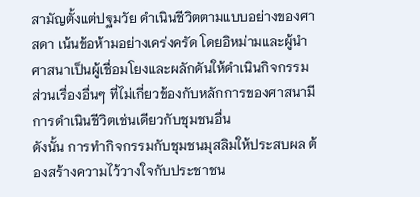สามัญตั้งแต่ปฐมวัย ดำเนินชีวิตตามแบบอย่างของศาสดา เน้นข้อห้ามอย่างเคร่งครัด โดยอิหม่ามและผู้นำศาสนาเป็นผู้เชื่อมโยงและผลักดันให้ดำเนินกิจกรรม ส่วนเรื่องอื่นๆ ที่ไม่เกี่ยวข้องกับหลักการของศาสนามีการดำเนินชีวิตเช่นเดียวกับชุมชนอื่น
ดังนั้น การทำกิจกรรมกับชุมชนมุสลิมให้ประสบผล ต้องสร้างความไว้วางใจกับประชาชน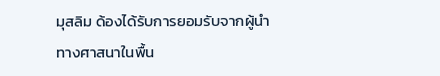มุสลิม ด้องได้รับการยอมรับจากผู้นำทางศาสนาในพื้น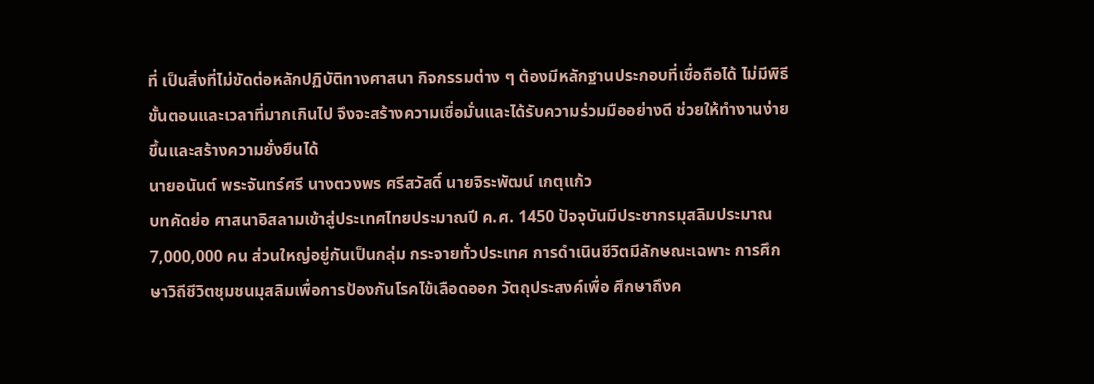ที่ เป็นสิ่งที่ไม่ขัดต่อหลักปฏิบัติทางศาสนา กิจกรรมต่าง ๆ ต้องมีหลักฐานประกอบที่เชื่อถือได้ ไม่มีพิธี ขั้นตอนและเวลาที่มากเกินไป จึงจะสร้างความเชื่อมั่นและได้รับความร่วมมืออย่างดี ช่วยให้ทำงานง่ายขึ้นและสร้างความยั่งยืนได้
นายอนันต์ พระจันทร์ศรี นางตวงพร ศรีสวัสดิ์ นายจิระพัฒน์ เกตุแก้ว
บทคัดย่อ ศาสนาอิสลามเข้าสู่ประเทศไทยประมาณปี ค.ศ. 1450 ปัจจุบันมีประชากรมุสลิมประมาณ 7,000,000 คน ส่วนใหญ่อยู่กันเป็นกลุ่ม กระจายทั่วประเทศ การดำเนินชีวิตมีลักษณะเฉพาะ การศึกษาวิถีชีวิตชุมชนมุสลิมเพื่อการป้องกันโรคไข้เลือดออก วัตถุประสงค์เพื่อ ศึกษาถึงค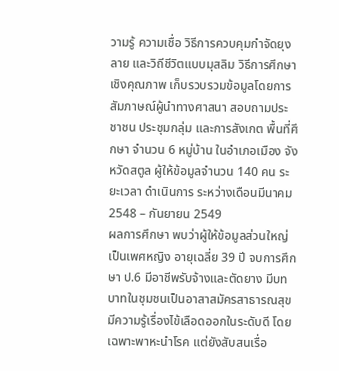วามรู้ ความเชื่อ วิธีการควบคุมกำจัดยุงลาย และวิถีชีวิตแบบมุสลิม วิธีการศึกษาเชิงคุณภาพ เก็บรวบรวมข้อมูลโดยการสัมภาษณ์ผู้นำทางศาสนา สอบถามประชาชน ประชุมกลุ่ม และการสังเกต พื้นที่ศึกษา จำนวน 6 หมู่บ้าน ในอำเภอเมือง จังหวัดสตูล ผู้ให้ข้อมูลจำนวน 140 คน ระยะเวลา ดำเนินการ ระหว่างเดือนมีนาคม 2548 – กันยายน 2549
ผลการศึกษา พบว่าผู้ให้ข้อมูลส่วนใหญ่เป็นเพศหญิง อายุเฉลี่ย 39 ปี จบการศึกษา ป.6 มีอาชีพรับจ้างและตัดยาง มีบทบาทในชุมชนเป็นอาสาสมัครสาธารณสุข มีความรู้เรื่องไข้เลือดออกในระดับดี โดยเฉพาะพาหะนำโรค แต่ยังสับสนเรื่อ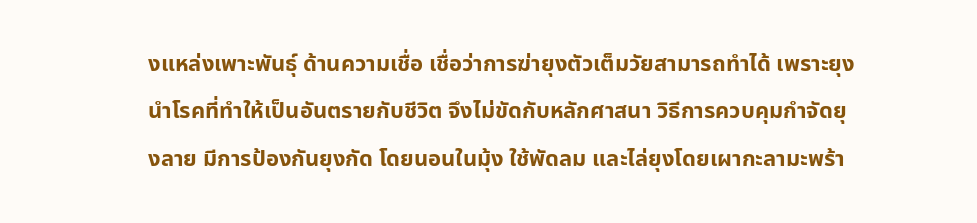งแหล่งเพาะพันธุ์ ด้านความเชื่อ เชื่อว่าการฆ่ายุงตัวเต็มวัยสามารถทำได้ เพราะยุงนำโรคที่ทำให้เป็นอันตรายกับชีวิต จึงไม่ขัดกับหลักศาสนา วิธีการควบคุมกำจัดยุงลาย มีการป้องกันยุงกัด โดยนอนในมุ้ง ใช้พัดลม และไล่ยุงโดยเผากะลามะพร้า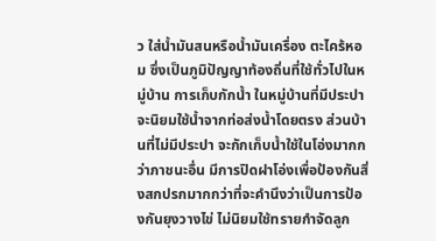ว ใส่น้ำมันสนหรือน้ำมันเครื่อง ตะไคร้หอม ซึ่งเป็นภูมิปัญญาท้องถิ่นที่ใช้ทั่วไปในหมู่บ้าน การเก็บกักน้ำ ในหมู่บ้านที่มีประปาจะนิยมใช้น้ำจากท่อส่งน้ำโดยตรง ส่วนบ้านที่ไม่มีประปา จะกักเก็บน้ำใช้ในโอ่งมากกว่าภาชนะอื่น มีการปิดฝาโอ่งเพื่อป้องกันสิ่งสกปรกมากกว่าที่จะคำนึงว่าเป็นการป้องกันยุงวางไข่ ไม่นิยมใช้ทรายกำจัดลูก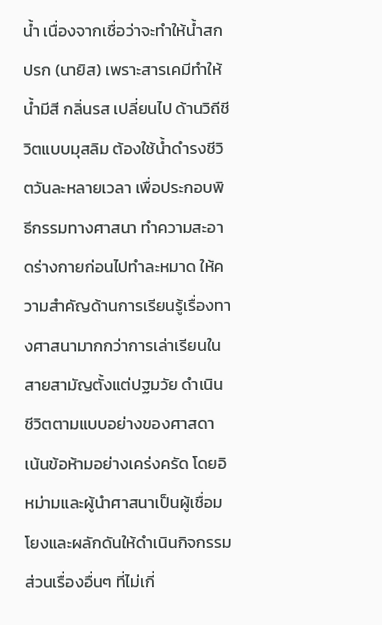น้ำ เนื่องจากเชื่อว่าจะทำให้น้ำสกปรก (นายิส) เพราะสารเคมีทำให้น้ำมีสี กลิ่นรส เปลี่ยนไป ด้านวิถีชีวิตแบบมุสลิม ต้องใช้น้ำดำรงชีวิตวันละหลายเวลา เพื่อประกอบพิธีกรรมทางศาสนา ทำความสะอาดร่างกายก่อนไปทำละหมาด ให้ความสำคัญด้านการเรียนรู้เรื่องทางศาสนามากกว่าการเล่าเรียนในสายสามัญตั้งแต่ปฐมวัย ดำเนินชีวิตตามแบบอย่างของศาสดา เน้นข้อห้ามอย่างเคร่งครัด โดยอิหม่ามและผู้นำศาสนาเป็นผู้เชื่อมโยงและผลักดันให้ดำเนินกิจกรรม ส่วนเรื่องอื่นๆ ที่ไม่เกี่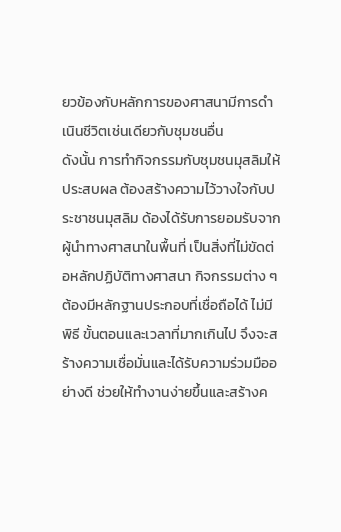ยวข้องกับหลักการของศาสนามีการดำเนินชีวิตเช่นเดียวกับชุมชนอื่น
ดังนั้น การทำกิจกรรมกับชุมชนมุสลิมให้ประสบผล ต้องสร้างความไว้วางใจกับประชาชนมุสลิม ด้องได้รับการยอมรับจากผู้นำทางศาสนาในพื้นที่ เป็นสิ่งที่ไม่ขัดต่อหลักปฏิบัติทางศาสนา กิจกรรมต่าง ๆ ต้องมีหลักฐานประกอบที่เชื่อถือได้ ไม่มีพิธี ขั้นตอนและเวลาที่มากเกินไป จึงจะสร้างความเชื่อมั่นและได้รับความร่วมมืออย่างดี ช่วยให้ทำงานง่ายขึ้นและสร้างค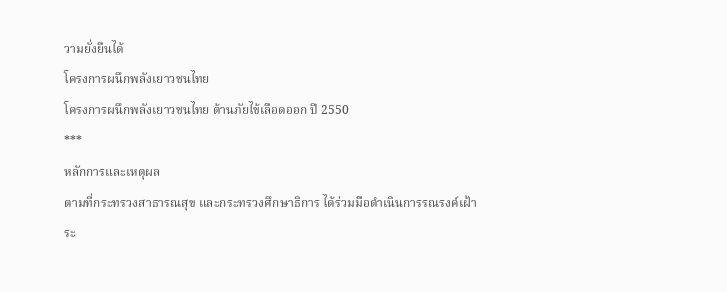วามยั่งยืนได้
โครงการผนึกพลังเยาวชนไทย
โครงการผนึกพลังเยาวชนไทย ต้านภัยไข้เลือดออก ปี 2550
***
หลักการและเหตุผล
ตามที่กระทรวงสาธารณสุข และกระทรวงศึกษาธิการ ได้ร่วมมือดำเนินการรณรงค์เฝ้าระ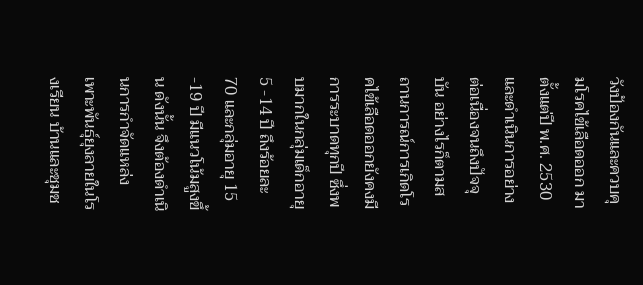วังป้องกันและควบคุมโรคไข้เลือดออก มาตั้งแต่ปี พ.ศ. 2530 และดำเนินการอย่างต่อเนื่องจนถึงปัจจุบัน อย่างไรก็ตามสถานการณ์การเกิดโรคไข้เลือดออกยังคงมีการระบาดทุกปี ซึ่งพบมากในกลุ่มเด็กอายุ 5 -14 ปี ถึงร้อยละ 70 และกลุ่มอายุ 15 -19 ปี มีแนวโน้มสูงขึ้น ดังนั้น จึงต้องดำเนินการกำจัดแหล่งเพาะพันธุ์ยุงลายในโรงเรียน บ้านและชุมช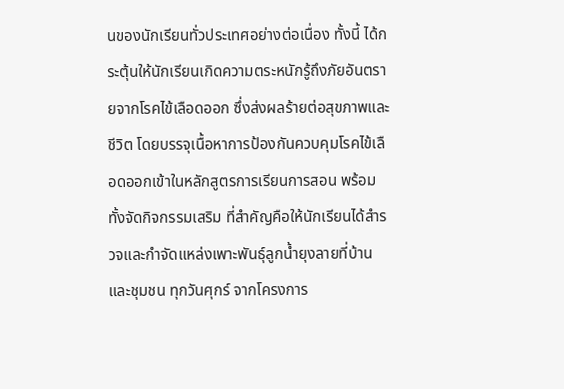นของนักเรียนทั่วประเทศอย่างต่อเนื่อง ทั้งนี้ ได้กระตุ้นให้นักเรียนเกิดความตระหนักรู้ถึงภัยอันตรายจากโรคไข้เลือดออก ซึ่งส่งผลร้ายต่อสุขภาพและชีวิต โดยบรรจุเนื้อหาการป้องกันควบคุมโรคไข้เลือดออกเข้าในหลักสูตรการเรียนการสอน พร้อมทั้งจัดกิจกรรมเสริม ที่สำคัญคือให้นักเรียนได้สำรวจและกำจัดแหล่งเพาะพันธุ์ลูกน้ำยุงลายที่บ้านและชุมชน ทุกวันศุกร์ จากโครงการ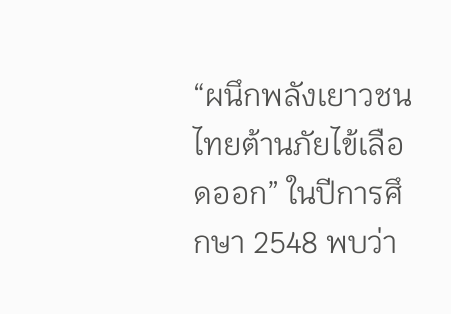“ผนึกพลังเยาวชนไทยต้านภัยไข้เลือดออก” ในปีการศึกษา 2548 พบว่า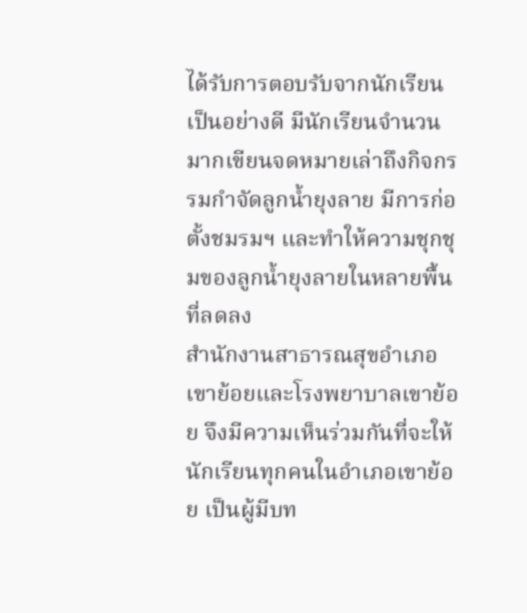ได้รับการตอบรับจากนักเรียนเป็นอย่างดี มีนักเรียนจำนวนมากเขียนจดหมายเล่าถึงกิจกรรมกำจัดลูกน้ำยุงลาย มีการก่อตั้งชมรมฯ และทำให้ความชุกชุมของลูกน้ำยุงลายในหลายพื้นที่ลดลง
สำนักงานสาธารณสุขอำเภอเขาย้อยและโรงพยาบาลเขาย้อย จึงมีความเห็นร่วมกันที่จะให้นักเรียนทุกคนในอำเภอเขาย้อย เป็นผู้มีบท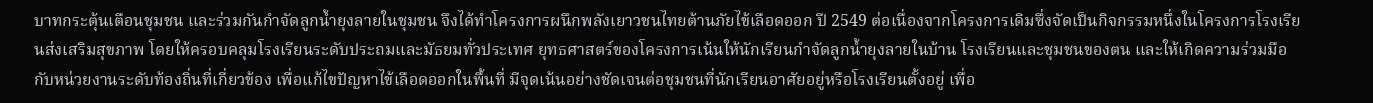บาทกระตุ้นเตือนชุมชน และร่วมกันกำจัดลูกน้ำยุงลายในชุมชน จึงได้ทำโครงการผนึกพลังเยาวชนไทยต้านภัยไข้เลือดออก ปี 2549 ต่อเนื่องจากโครงการเดิมซึ่งจัดเป็นกิจกรรมหนึ่งในโครงการโรงเรียนส่งเสริมสุขภาพ โดยให้ครอบคลุมโรงเรียนระดับประถมและมัธยมทั่วประเทศ ยุทธศาสตร์ของโครงการเน้นให้นักเรียนกำจัดลูกน้ำยุงลายในบ้าน โรงเรียนและชุมชนของตน และให้เกิดความร่วมมือกับหน่วยงานระดับท้องถิ่นที่เกี่ยวข้อง เพื่อแก้ไขปัญหาไข้เลือดออกในพื้นที่ มีจุดเน้นอย่างชัดเจนต่อชุมชนที่นักเรียนอาศัยอยู่หรือโรงเรียนตั้งอยู่ เพื่อ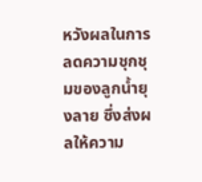หวังผลในการลดความชุกชุมของลูกน้ำยุงลาย ซึ่งส่งผลให้ความ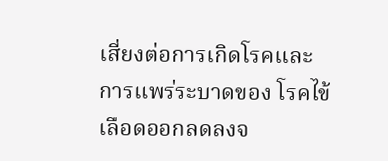เสี่ยงต่อการเกิดโรคและการแพร่ระบาดของ โรคไข้เลือดออกลดลงจ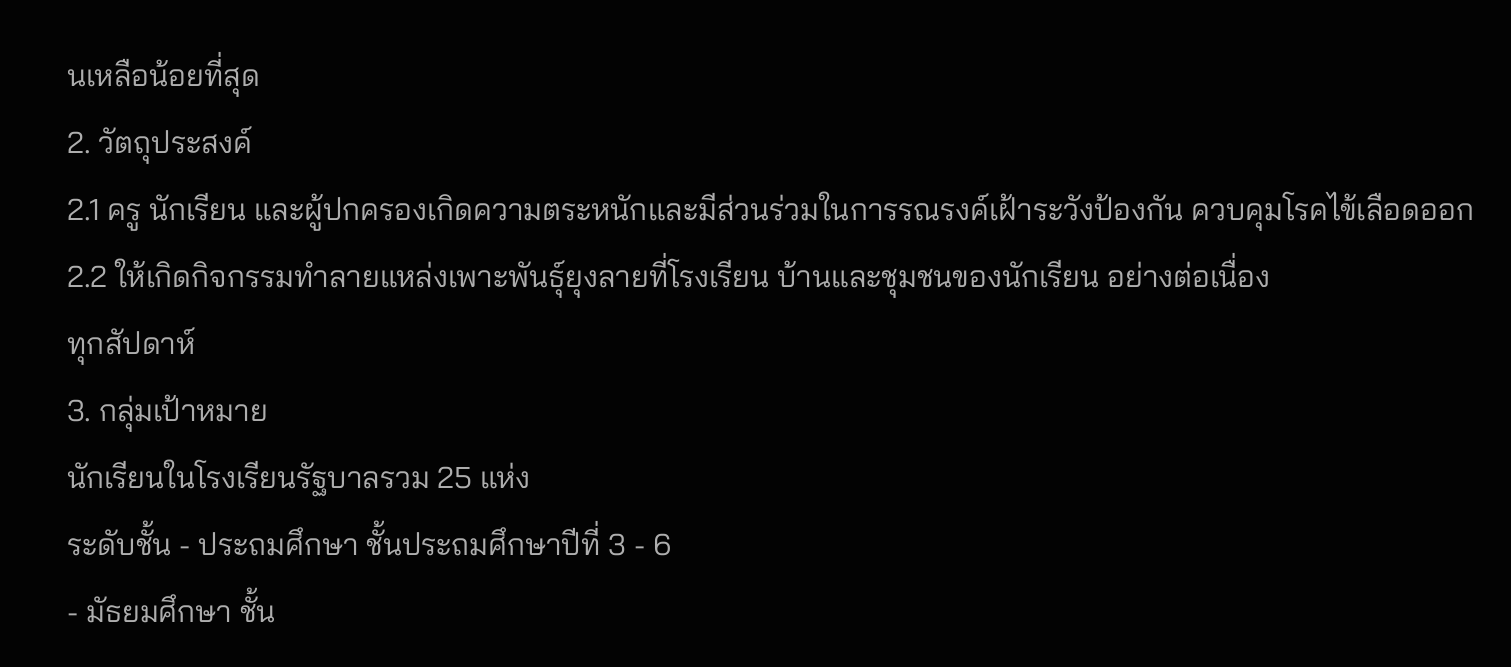นเหลือน้อยที่สุด
2. วัตถุประสงค์
2.1 ครู นักเรียน และผู้ปกครองเกิดความตระหนักและมีส่วนร่วมในการรณรงค์เฝ้าระวังป้องกัน ควบคุมโรคไข้เลือดออก
2.2 ให้เกิดกิจกรรมทำลายแหล่งเพาะพันธุ์ยุงลายที่โรงเรียน บ้านและชุมชนของนักเรียน อย่างต่อเนื่อง
ทุกสัปดาห์
3. กลุ่มเป้าหมาย
นักเรียนในโรงเรียนรัฐบาลรวม 25 แห่ง
ระดับชั้น - ประถมศึกษา ชั้นประถมศึกษาปีที่ 3 - 6
- มัธยมศึกษา ชั้น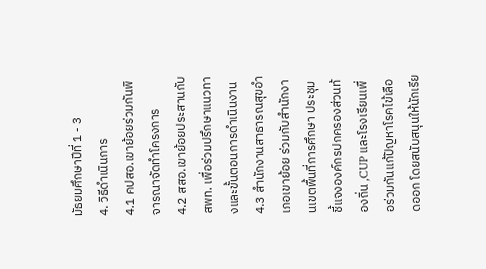มัธยมศึกษาปีที่ 1 - 3
4. วิธีดำเนินการ
4.1 คปสอ.เขาย้อยร่วมกันพิจารณาจัดทำโครงการ
4.2 สสอ.เขาย้อยประสานกับ สพท. เพื่อร่วมปรึกษาแนวทางและขั้นตอนการดำเนินงาน
4.3 สำนักงานสาธารณสุขอำเภอเขาย้อย ร่วมกับสำนักงานเขตพื้นที่การศึกษา ประชุมชี้แจงองค์กรปกครองส่วนท้องถิ่น ,CUP และโรงเรียนเพื่อร่วมกันแก้ปัญหาโรคไข้เลือดออก โดยสนับสนุนให้นักเรีย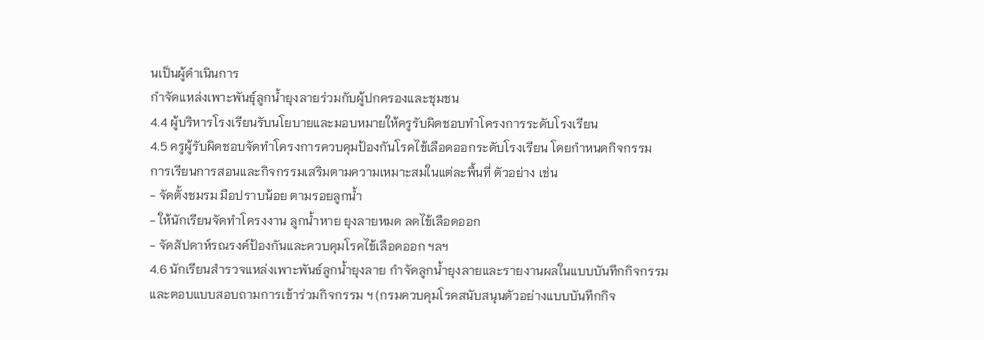นเป็นผู้ดำเนินการ
กำจัดแหล่งเพาะพันธุ์ลูกน้ำยุงลายร่วมกับผู้ปกครองและชุมชน
4.4 ผู้บริหารโรงเรียนรับนโยบายและมอบหมายให้ครูรับผิดชอบทำโครงการระดับโรงเรียน
4.5 ครูผู้รับผิดชอบจัดทำโครงการควบคุมป้องกันโรคไข้เลือดออกระดับโรงเรียน โดยกำหนดกิจกรรม
การเรียนการสอนและกิจกรรมเสริมตามความเหมาะสมในแต่ละพื้นที่ ตัวอย่าง เช่น
- จัดตั้งชมรม มือปราบน้อย ตามรอยลูกน้ำ
- ให้นักเรียนจัดทำโครงงาน ลูกน้ำหาย ยุงลายหมด ลดไข้เลือดออก
- จัดสัปดาห์รณรงค์ป้องกันและควบคุมโรคไข้เลือดออก ฯลฯ
4.6 นักเรียนสำรวจแหล่งเพาะพันธ์ลูกน้ำยุงลาย กำจัดลูกน้ำยุงลายและรายงานผลในแบบบันทึกกิจกรรม
และตอบแบบสอบถามการเข้าร่วมกิจกรรม ฯ (กรมควบคุมโรคสนับสนุนตัวอย่างแบบบันทึกกิจ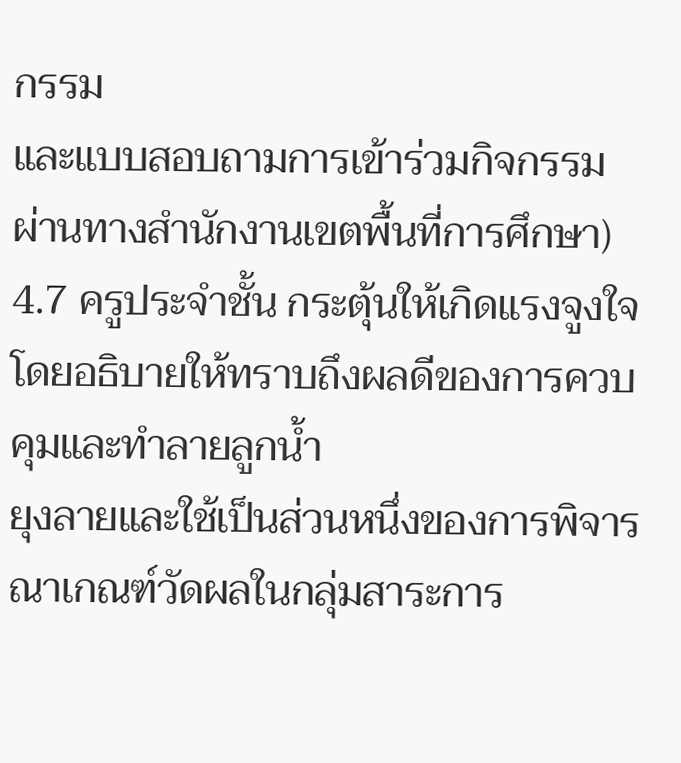กรรม
และแบบสอบถามการเข้าร่วมกิจกรรมผ่านทางสำนักงานเขตพื้นที่การศึกษา)
4.7 ครูประจำชั้น กระตุ้นให้เกิดแรงจูงใจ โดยอธิบายให้ทราบถึงผลดีของการควบคุมและทำลายลูกน้ำ
ยุงลายและใช้เป็นส่วนหนึ่งของการพิจารณาเกณฑ์วัดผลในกลุ่มสาระการ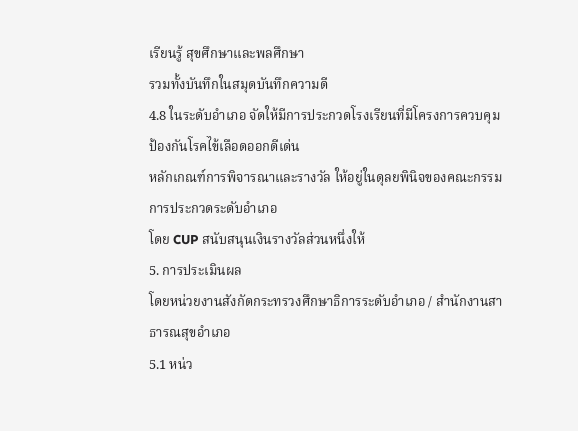เรียนรู้ สุขศึกษาและพลศึกษา
รวมทั้งบันทึกในสมุดบันทึกความดี
4.8 ในระดับอำเภอ จัดให้มีการประกวดโรงเรียนที่มีโครงการควบคุมป้องกันโรคไข้เลือดออกดีเด่น
หลักเกณฑ์การพิจารณาและรางวัล ให้อยู่ในดุลยพินิจของคณะกรรมการประกวดระดับอำเภอ
โดย CUP สนับสนุนเงินรางวัลส่วนหนึ่งให้
5. การประเมินผล
โดยหน่วยงานสังกัดกระทรวงศึกษาธิการระดับอำเภอ / สำนักงานสาธารณสุขอำเภอ
5.1 หน่ว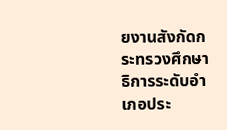ยงานสังกัดกระทรวงศึกษาธิการระดับอำเภอประ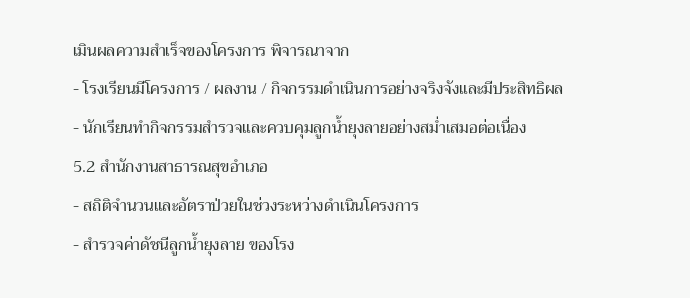เมินผลความสำเร็จของโครงการ พิจารณาจาก
- โรงเรียนมีโครงการ / ผลงาน / กิจกรรมดำเนินการอย่างจริงจังและมีประสิทธิผล
- นักเรียนทำกิจกรรมสำรวจและควบคุมลูกน้ำยุงลายอย่างสม่ำเสมอต่อเนื่อง
5.2 สำนักงานสาธารณสุขอำเภอ
- สถิติจำนวนและอัตราป่วยในช่วงระหว่างดำเนินโครงการ
- สำรวจค่าดัชนีลูกน้ำยุงลาย ของโรง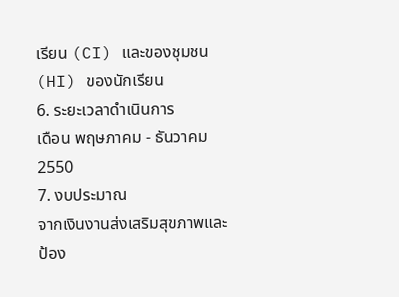เรียน (CI) และของชุมชน (HI) ของนักเรียน
6. ระยะเวลาดำเนินการ
เดือน พฤษภาคม - ธันวาคม 2550
7. งบประมาณ
จากเงินงานส่งเสริมสุขภาพและป้อง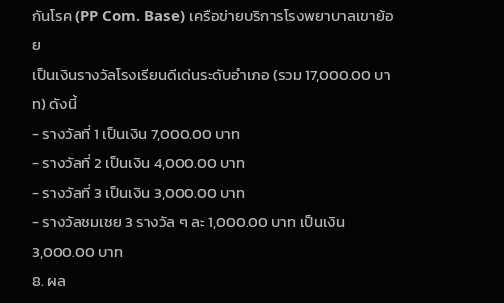กันโรค (PP Com. Base) เครือข่ายบริการโรงพยาบาลเขาย้อย
เป็นเงินรางวัลโรงเรียนดีเด่นระดับอำเภอ (รวม 17,000.00 บาท) ดังนี้
- รางวัลที่ 1 เป็นเงิน 7,000.00 บาท
- รางวัลที่ 2 เป็นเงิน 4,000.00 บาท
- รางวัลที่ 3 เป็นเงิน 3,000.00 บาท
- รางวัลชมเชย 3 รางวัล ๆ ละ 1,000.00 บาท เป็นเงิน 3,000.00 บาท
8. ผล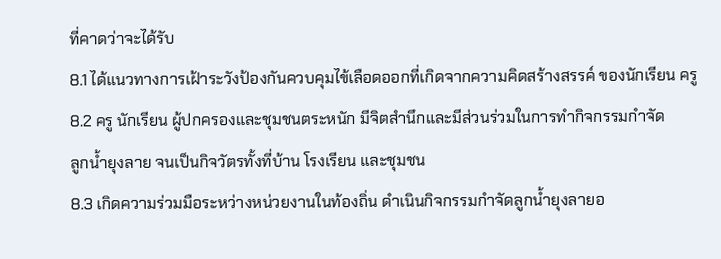ที่คาดว่าจะได้รับ
8.1 ได้แนวทางการเฝ้าระวังป้องกันควบคุมไข้เลือดออกที่เกิดจากความคิดสร้างสรรค์ ของนักเรียน ครู
8.2 ครู นักเรียน ผู้ปกครองและชุมชนตระหนัก มีจิตสำนึกและมีส่วนร่วมในการทำกิจกรรมกำจัด
ลูกน้ำยุงลาย จนเป็นกิจวัตรทั้งที่บ้าน โรงเรียน และชุมชน
8.3 เกิดความร่วมมือระหว่างหน่วยงานในท้องถิ่น ดำเนินกิจกรรมกำจัดลูกน้ำยุงลายอ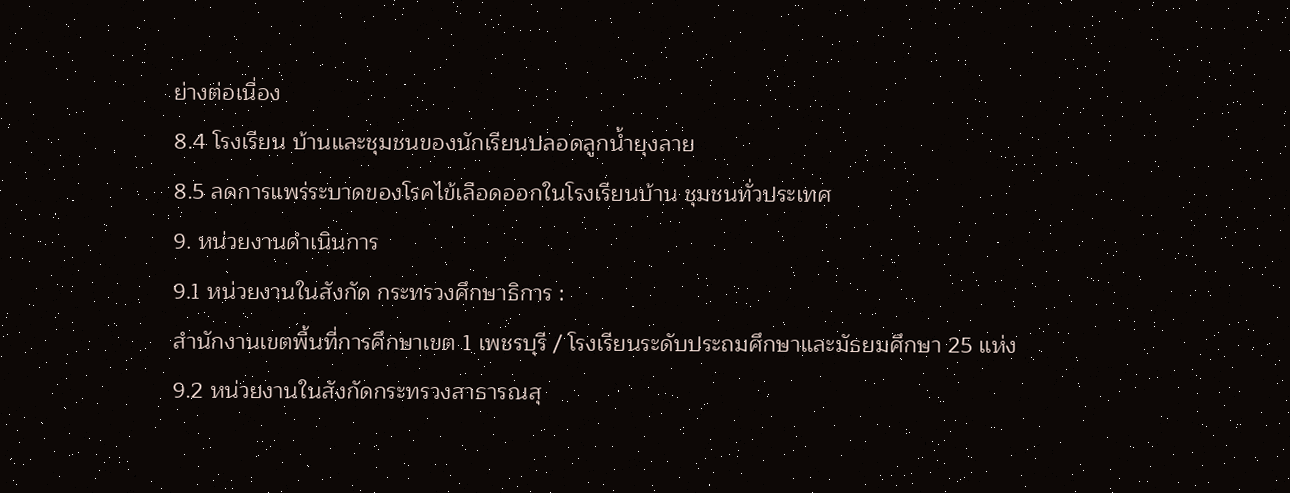ย่างต่อเนื่อง
8.4 โรงเรียน บ้านและชุมชนของนักเรียนปลอดลูกน้ำยุงลาย
8.5 ลดการแพร่ระบาดของโรคไข้เลือดออกในโรงเรียนบ้าน ชุมชนทั่วประเทศ
9. หน่วยงานดำเนินการ
9.1 หน่วยงานในสังกัด กระทรวงศึกษาธิการ :
สำนักงานเขตพื้นที่การศึกษาเขต 1 เพชรบุรี / โรงเรียนระดับประถมศึกษาและมัธยมศึกษา 25 แห่ง
9.2 หน่วยงานในสังกัดกระทรวงสาธารณสุ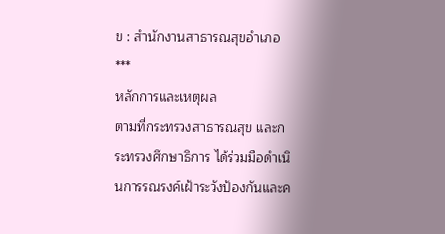ข : สำนักงานสาธารณสุขอำเภอ
***
หลักการและเหตุผล
ตามที่กระทรวงสาธารณสุข และกระทรวงศึกษาธิการ ได้ร่วมมือดำเนินการรณรงค์เฝ้าระวังป้องกันและค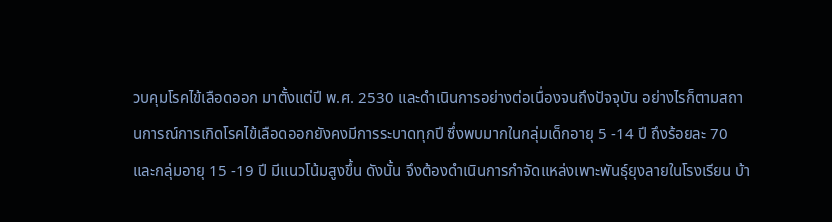วบคุมโรคไข้เลือดออก มาตั้งแต่ปี พ.ศ. 2530 และดำเนินการอย่างต่อเนื่องจนถึงปัจจุบัน อย่างไรก็ตามสถานการณ์การเกิดโรคไข้เลือดออกยังคงมีการระบาดทุกปี ซึ่งพบมากในกลุ่มเด็กอายุ 5 -14 ปี ถึงร้อยละ 70 และกลุ่มอายุ 15 -19 ปี มีแนวโน้มสูงขึ้น ดังนั้น จึงต้องดำเนินการกำจัดแหล่งเพาะพันธุ์ยุงลายในโรงเรียน บ้า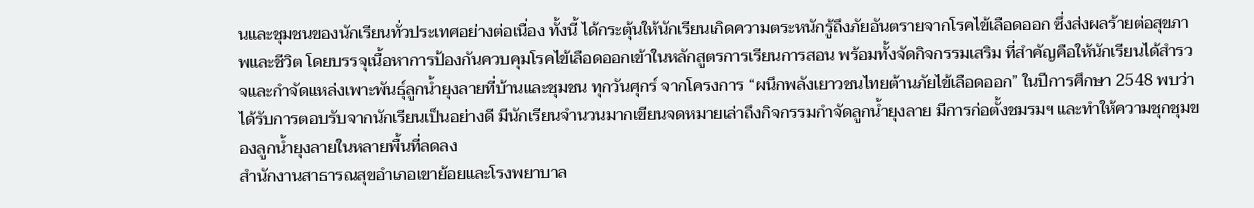นและชุมชนของนักเรียนทั่วประเทศอย่างต่อเนื่อง ทั้งนี้ ได้กระตุ้นให้นักเรียนเกิดความตระหนักรู้ถึงภัยอันตรายจากโรคไข้เลือดออก ซึ่งส่งผลร้ายต่อสุขภาพและชีวิต โดยบรรจุเนื้อหาการป้องกันควบคุมโรคไข้เลือดออกเข้าในหลักสูตรการเรียนการสอน พร้อมทั้งจัดกิจกรรมเสริม ที่สำคัญคือให้นักเรียนได้สำรวจและกำจัดแหล่งเพาะพันธุ์ลูกน้ำยุงลายที่บ้านและชุมชน ทุกวันศุกร์ จากโครงการ “ผนึกพลังเยาวชนไทยต้านภัยไข้เลือดออก” ในปีการศึกษา 2548 พบว่าได้รับการตอบรับจากนักเรียนเป็นอย่างดี มีนักเรียนจำนวนมากเขียนจดหมายเล่าถึงกิจกรรมกำจัดลูกน้ำยุงลาย มีการก่อตั้งชมรมฯ และทำให้ความชุกชุมของลูกน้ำยุงลายในหลายพื้นที่ลดลง
สำนักงานสาธารณสุขอำเภอเขาย้อยและโรงพยาบาล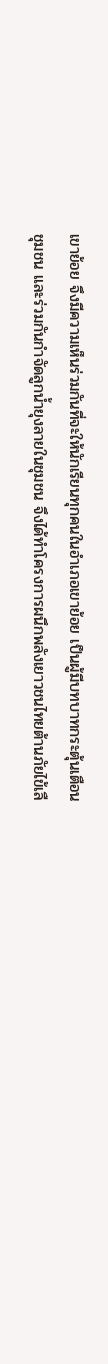เขาย้อย จึงมีความเห็นร่วมกันที่จะให้นักเรียนทุกคนในอำเภอเขาย้อย เป็นผู้มีบทบาทกระตุ้นเตือนชุมชน และร่วมกันกำจัดลูกน้ำยุงลายในชุมชน จึงได้ทำโครงการผนึกพลังเยาวชนไทยต้านภัยไข้เลื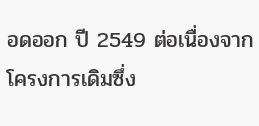อดออก ปี 2549 ต่อเนื่องจากโครงการเดิมซึ่ง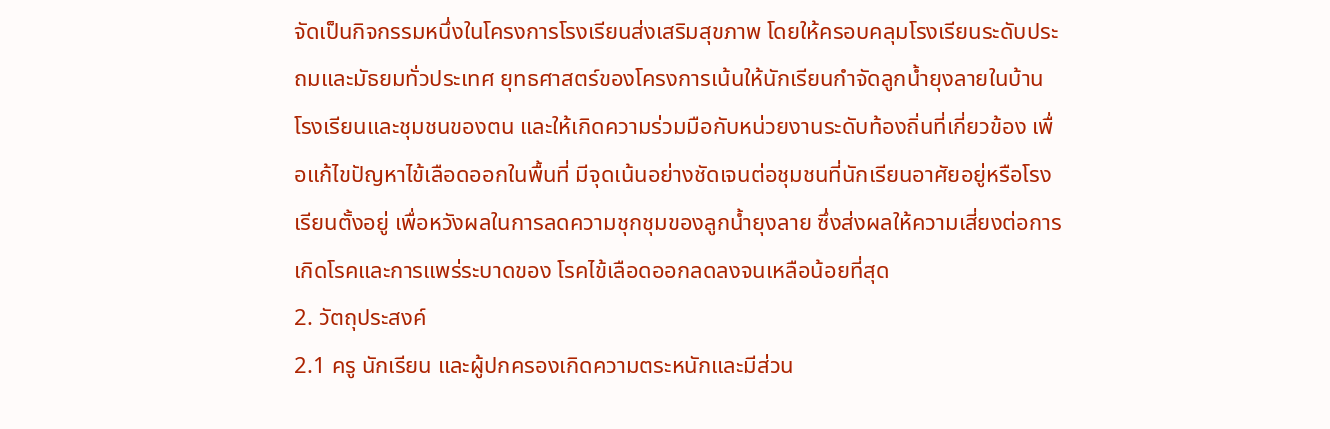จัดเป็นกิจกรรมหนึ่งในโครงการโรงเรียนส่งเสริมสุขภาพ โดยให้ครอบคลุมโรงเรียนระดับประถมและมัธยมทั่วประเทศ ยุทธศาสตร์ของโครงการเน้นให้นักเรียนกำจัดลูกน้ำยุงลายในบ้าน โรงเรียนและชุมชนของตน และให้เกิดความร่วมมือกับหน่วยงานระดับท้องถิ่นที่เกี่ยวข้อง เพื่อแก้ไขปัญหาไข้เลือดออกในพื้นที่ มีจุดเน้นอย่างชัดเจนต่อชุมชนที่นักเรียนอาศัยอยู่หรือโรงเรียนตั้งอยู่ เพื่อหวังผลในการลดความชุกชุมของลูกน้ำยุงลาย ซึ่งส่งผลให้ความเสี่ยงต่อการเกิดโรคและการแพร่ระบาดของ โรคไข้เลือดออกลดลงจนเหลือน้อยที่สุด
2. วัตถุประสงค์
2.1 ครู นักเรียน และผู้ปกครองเกิดความตระหนักและมีส่วน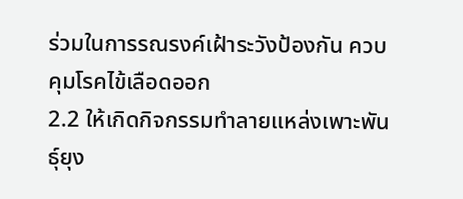ร่วมในการรณรงค์เฝ้าระวังป้องกัน ควบคุมโรคไข้เลือดออก
2.2 ให้เกิดกิจกรรมทำลายแหล่งเพาะพันธุ์ยุง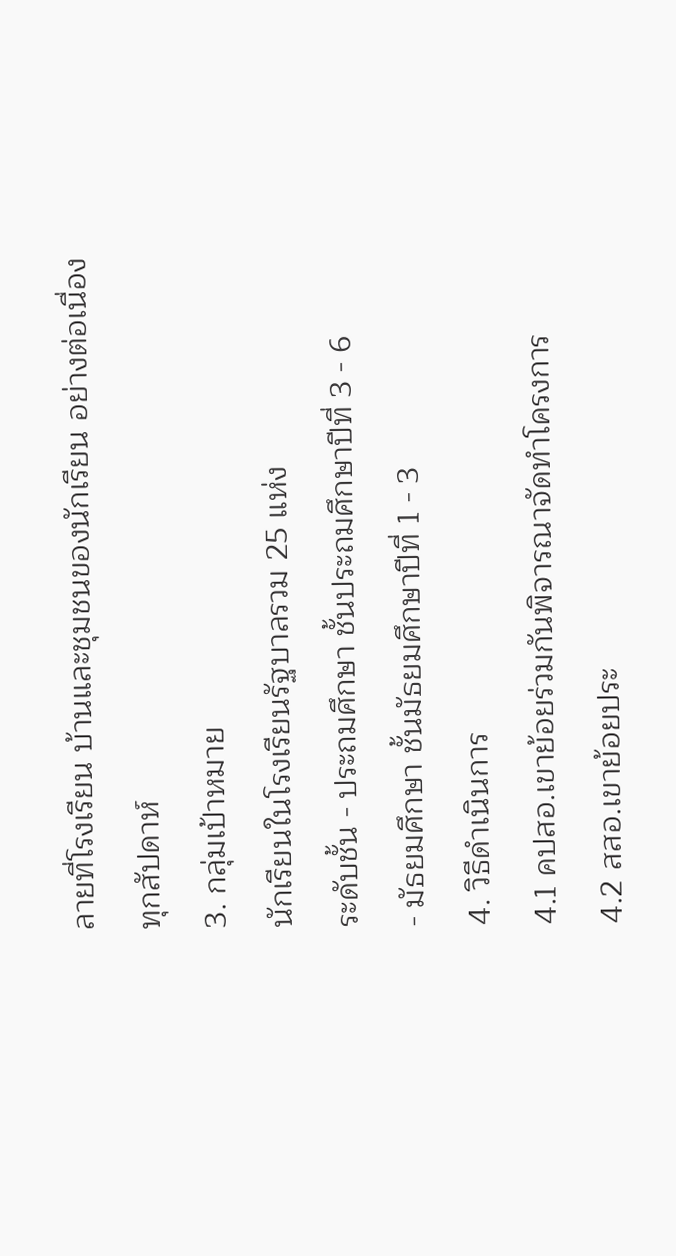ลายที่โรงเรียน บ้านและชุมชนของนักเรียน อย่างต่อเนื่อง
ทุกสัปดาห์
3. กลุ่มเป้าหมาย
นักเรียนในโรงเรียนรัฐบาลรวม 25 แห่ง
ระดับชั้น - ประถมศึกษา ชั้นประถมศึกษาปีที่ 3 - 6
- มัธยมศึกษา ชั้นมัธยมศึกษาปีที่ 1 - 3
4. วิธีดำเนินการ
4.1 คปสอ.เขาย้อยร่วมกันพิจารณาจัดทำโครงการ
4.2 สสอ.เขาย้อยประ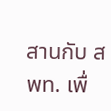สานกับ สพท. เพื่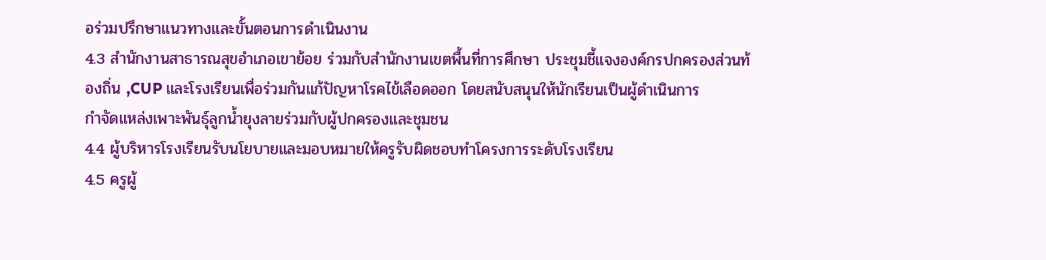อร่วมปรึกษาแนวทางและขั้นตอนการดำเนินงาน
4.3 สำนักงานสาธารณสุขอำเภอเขาย้อย ร่วมกับสำนักงานเขตพื้นที่การศึกษา ประชุมชี้แจงองค์กรปกครองส่วนท้องถิ่น ,CUP และโรงเรียนเพื่อร่วมกันแก้ปัญหาโรคไข้เลือดออก โดยสนับสนุนให้นักเรียนเป็นผู้ดำเนินการ
กำจัดแหล่งเพาะพันธุ์ลูกน้ำยุงลายร่วมกับผู้ปกครองและชุมชน
4.4 ผู้บริหารโรงเรียนรับนโยบายและมอบหมายให้ครูรับผิดชอบทำโครงการระดับโรงเรียน
4.5 ครูผู้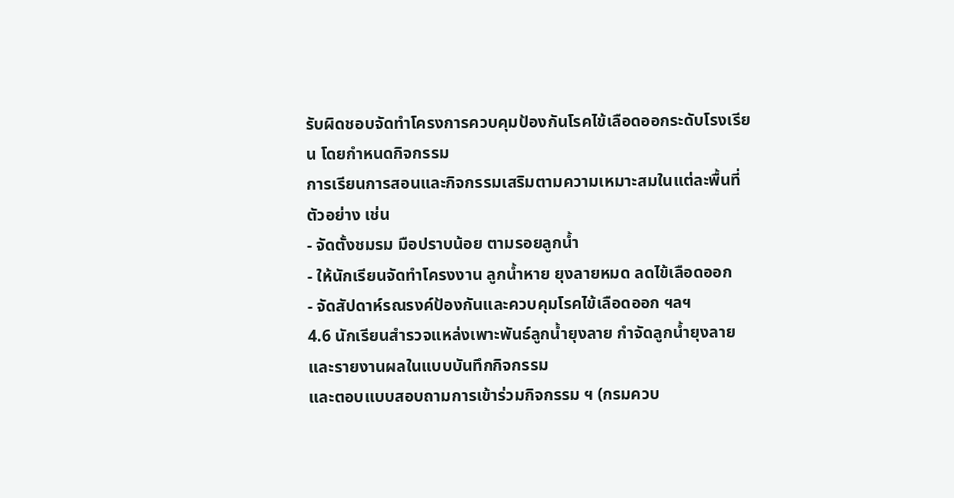รับผิดชอบจัดทำโครงการควบคุมป้องกันโรคไข้เลือดออกระดับโรงเรียน โดยกำหนดกิจกรรม
การเรียนการสอนและกิจกรรมเสริมตามความเหมาะสมในแต่ละพื้นที่ ตัวอย่าง เช่น
- จัดตั้งชมรม มือปราบน้อย ตามรอยลูกน้ำ
- ให้นักเรียนจัดทำโครงงาน ลูกน้ำหาย ยุงลายหมด ลดไข้เลือดออก
- จัดสัปดาห์รณรงค์ป้องกันและควบคุมโรคไข้เลือดออก ฯลฯ
4.6 นักเรียนสำรวจแหล่งเพาะพันธ์ลูกน้ำยุงลาย กำจัดลูกน้ำยุงลายและรายงานผลในแบบบันทึกกิจกรรม
และตอบแบบสอบถามการเข้าร่วมกิจกรรม ฯ (กรมควบ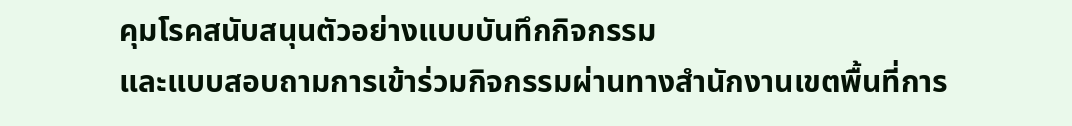คุมโรคสนับสนุนตัวอย่างแบบบันทึกกิจกรรม
และแบบสอบถามการเข้าร่วมกิจกรรมผ่านทางสำนักงานเขตพื้นที่การ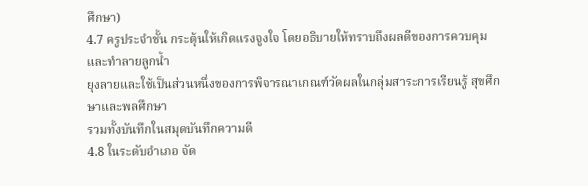ศึกษา)
4.7 ครูประจำชั้น กระตุ้นให้เกิดแรงจูงใจ โดยอธิบายให้ทราบถึงผลดีของการควบคุมและทำลายลูกน้ำ
ยุงลายและใช้เป็นส่วนหนึ่งของการพิจารณาเกณฑ์วัดผลในกลุ่มสาระการเรียนรู้ สุขศึกษาและพลศึกษา
รวมทั้งบันทึกในสมุดบันทึกความดี
4.8 ในระดับอำเภอ จัด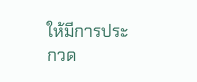ให้มีการประกวด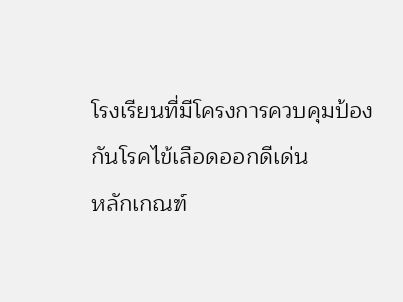โรงเรียนที่มีโครงการควบคุมป้องกันโรคไข้เลือดออกดีเด่น
หลักเกณฑ์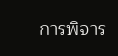การพิจาร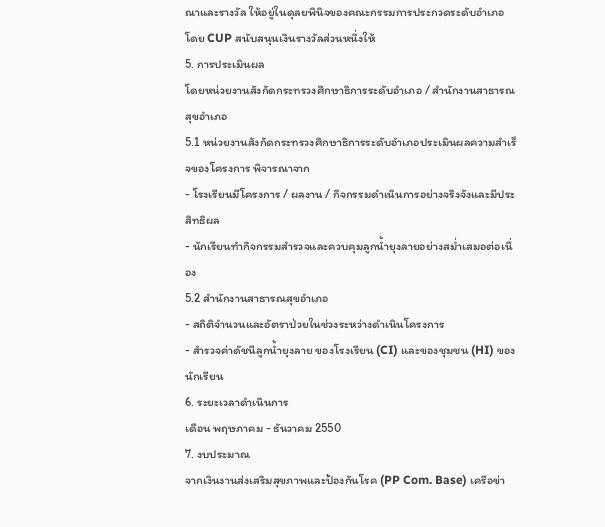ณาและรางวัล ให้อยู่ในดุลยพินิจของคณะกรรมการประกวดระดับอำเภอ
โดย CUP สนับสนุนเงินรางวัลส่วนหนึ่งให้
5. การประเมินผล
โดยหน่วยงานสังกัดกระทรวงศึกษาธิการระดับอำเภอ / สำนักงานสาธารณสุขอำเภอ
5.1 หน่วยงานสังกัดกระทรวงศึกษาธิการระดับอำเภอประเมินผลความสำเร็จของโครงการ พิจารณาจาก
- โรงเรียนมีโครงการ / ผลงาน / กิจกรรมดำเนินการอย่างจริงจังและมีประสิทธิผล
- นักเรียนทำกิจกรรมสำรวจและควบคุมลูกน้ำยุงลายอย่างสม่ำเสมอต่อเนื่อง
5.2 สำนักงานสาธารณสุขอำเภอ
- สถิติจำนวนและอัตราป่วยในช่วงระหว่างดำเนินโครงการ
- สำรวจค่าดัชนีลูกน้ำยุงลาย ของโรงเรียน (CI) และของชุมชน (HI) ของนักเรียน
6. ระยะเวลาดำเนินการ
เดือน พฤษภาคม - ธันวาคม 2550
7. งบประมาณ
จากเงินงานส่งเสริมสุขภาพและป้องกันโรค (PP Com. Base) เครือข่า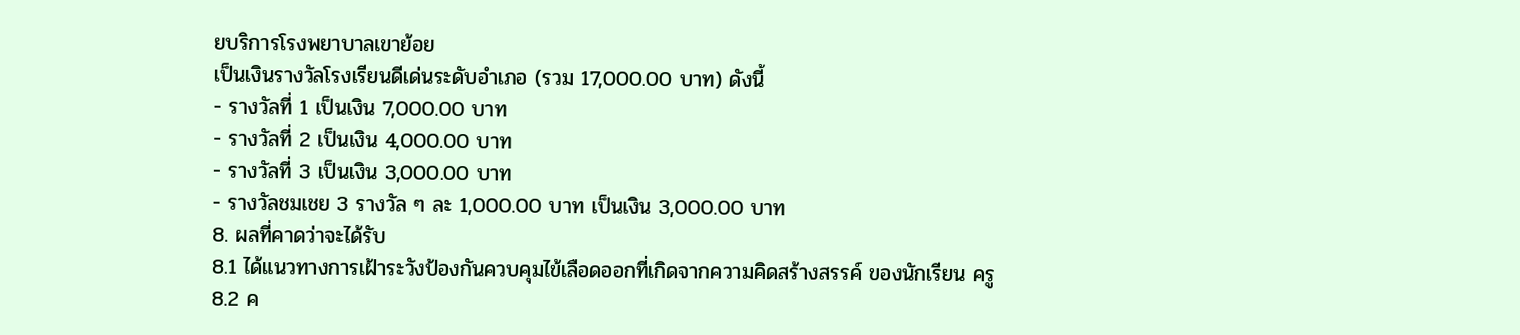ยบริการโรงพยาบาลเขาย้อย
เป็นเงินรางวัลโรงเรียนดีเด่นระดับอำเภอ (รวม 17,000.00 บาท) ดังนี้
- รางวัลที่ 1 เป็นเงิน 7,000.00 บาท
- รางวัลที่ 2 เป็นเงิน 4,000.00 บาท
- รางวัลที่ 3 เป็นเงิน 3,000.00 บาท
- รางวัลชมเชย 3 รางวัล ๆ ละ 1,000.00 บาท เป็นเงิน 3,000.00 บาท
8. ผลที่คาดว่าจะได้รับ
8.1 ได้แนวทางการเฝ้าระวังป้องกันควบคุมไข้เลือดออกที่เกิดจากความคิดสร้างสรรค์ ของนักเรียน ครู
8.2 ค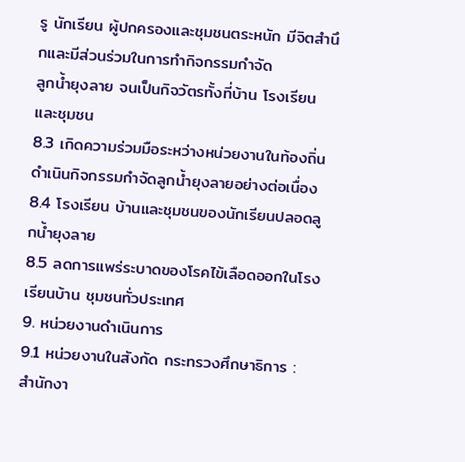รู นักเรียน ผู้ปกครองและชุมชนตระหนัก มีจิตสำนึกและมีส่วนร่วมในการทำกิจกรรมกำจัด
ลูกน้ำยุงลาย จนเป็นกิจวัตรทั้งที่บ้าน โรงเรียน และชุมชน
8.3 เกิดความร่วมมือระหว่างหน่วยงานในท้องถิ่น ดำเนินกิจกรรมกำจัดลูกน้ำยุงลายอย่างต่อเนื่อง
8.4 โรงเรียน บ้านและชุมชนของนักเรียนปลอดลูกน้ำยุงลาย
8.5 ลดการแพร่ระบาดของโรคไข้เลือดออกในโรงเรียนบ้าน ชุมชนทั่วประเทศ
9. หน่วยงานดำเนินการ
9.1 หน่วยงานในสังกัด กระทรวงศึกษาธิการ :
สำนักงา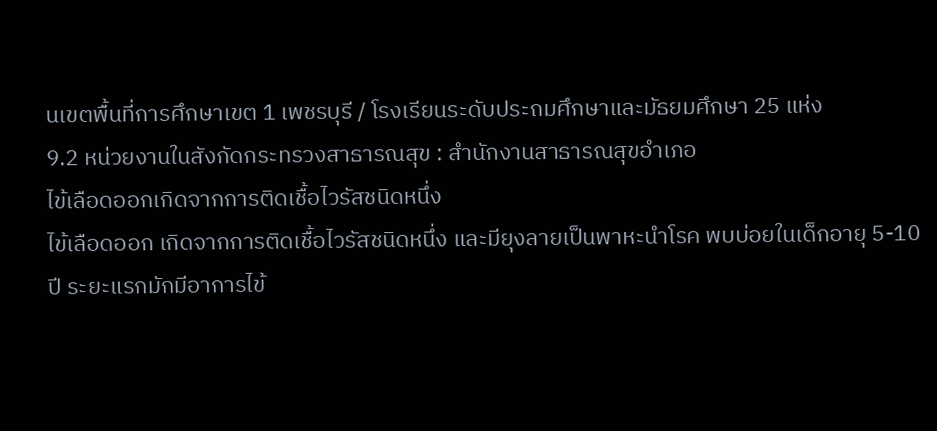นเขตพื้นที่การศึกษาเขต 1 เพชรบุรี / โรงเรียนระดับประถมศึกษาและมัธยมศึกษา 25 แห่ง
9.2 หน่วยงานในสังกัดกระทรวงสาธารณสุข : สำนักงานสาธารณสุขอำเภอ
ไข้เลือดออกเกิดจากการติดเชื้อไวรัสชนิดหนึ่ง
ไข้เลือดออก เกิดจากการติดเชื้อไวรัสชนิดหนึ่ง และมียุงลายเป็นพาหะนำโรค พบบ่อยในเด็กอายุ 5-10 ปี ระยะแรกมักมีอาการไข้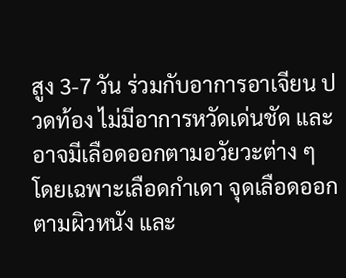สูง 3-7 วัน ร่วมกับอาการอาเจียน ปวดท้อง ไม่มีอาการหวัดเด่นชัด และอาจมีเลือดออกตามอวัยวะต่าง ๆ โดยเฉพาะเลือดกำเดา จุดเลือดออกตามผิวหนัง และ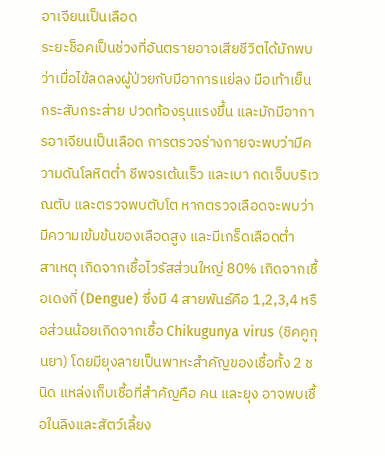อาเจียนเป็นเลือด
ระยะช็อคเป็นช่วงที่อันตรายอาจเสียชีวิตได้มักพบว่าเมื่อไข้ลดลงผู้ป่วยกับมีอาการแย่ลง มือเท้าเย็น กระสับกระส่าย ปวดท้องรุนแรงขึ้น และมักมีอาการอาเจียนเป็นเลือด การตรวจร่างกายจะพบว่ามีความดันโลหิตต่ำ ชีพจรเต้นเร็ว และเบา กดเจ็บบริเวณตับ และตรวจพบตับโต หากตรวจเลือดจะพบว่ามีความเข้มข้นของเลือดสูง และมีเกร็ดเลือดต่ำ
สาเหตุ เกิดจากเชื้อไวรัสส่วนใหญ่ 80% เกิดจากเชื้อเดงกี่ (Dengue) ซึ่งมี 4 สายพันธ์คือ 1,2,3,4 หรือส่วนน้อยเกิดจากเชื้อ Chikugunya virus (ชิคคูกุนยา) โดยมียุงลายเป็นพาหะสำคัญของเชื้อทั้ง 2 ชนิด แหล่งเก็บเชื้อที่สำคัญคือ คน และยุง อาจพบเชื้อในลิงและสัตว์เลี้ยง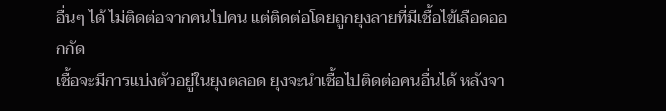อื่นๆ ได้ ไม่ติดต่อจากคนไปคน แต่ติดต่อโดยถูกยุงลายที่มีเชื้อไข้เลือดออกกัด
เชื้อจะมีการแบ่งตัวอยู่ในยุงตลอด ยุงจะนำเชื้อไปติดต่อคนอื่นได้ หลังจา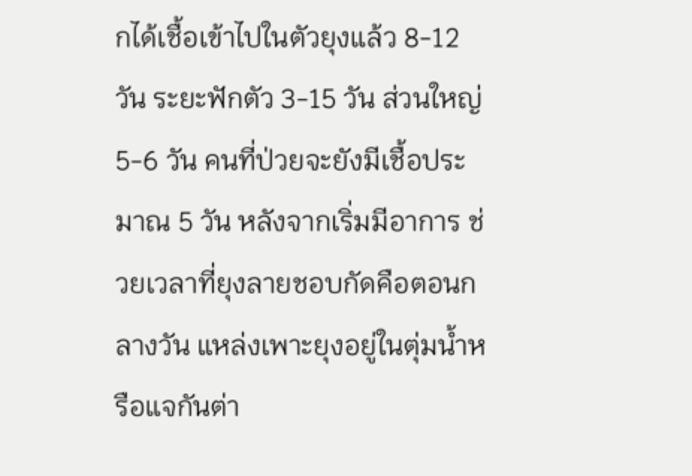กได้เชื้อเข้าไปในตัวยุงแล้ว 8-12 วัน ระยะฟักตัว 3-15 วัน ส่วนใหญ่ 5-6 วัน คนที่ป่วยจะยังมีเชื้อประมาณ 5 วัน หลังจากเริ่มมีอาการ ช่วยเวลาที่ยุงลายชอบกัดคือตอนกลางวัน แหล่งเพาะยุงอยู่ในตุ่มน้ำหรือแจกันต่า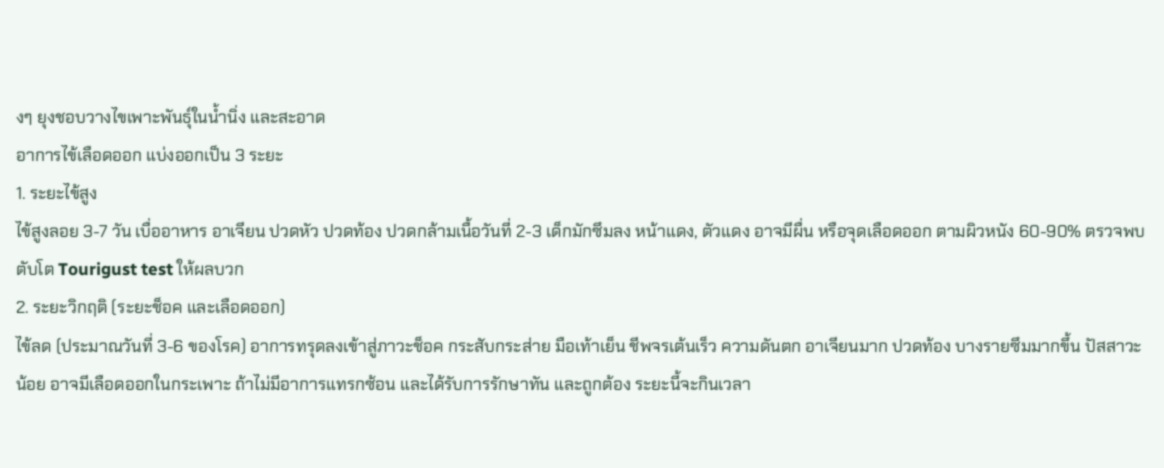งๆ ยุงชอบวางไขเพาะพันธุ์ในน้ำนิ่ง และสะอาด
อาการไข้เลือดออก แบ่งออกเป็น 3 ระยะ
1. ระยะไข้สูง
ไข้สูงลอย 3-7 วัน เบื่ออาหาร อาเจียน ปวดหัว ปวดท้อง ปวดกล้ามเนื้อวันที่ 2-3 เด็กมักซึมลง หน้าแดง, ตัวแดง อาจมีผื่น หรือจุดเลือดออก ตามผิวหนัง 60-90% ตรวจพบตับโต Tourigust test ให้ผลบวก
2. ระยะวิกฤติ (ระยะช็อค และเลือดออก)
ไข้ลด (ประมาณวันที่ 3-6 ของโรค) อาการทรุดลงเข้าสู่ภาวะช็อค กระสับกระส่าย มือเท้าเย็น ชีพจรเต้นเร็ว ความดันตก อาเจียนมาก ปวดท้อง บางรายซึมมากขึ้น ปัสสาวะน้อย อาจมีเลือดออกในกระเพาะ ถ้าไม่มีอาการแทรกซ้อน และได้รับการรักษาทัน และถูกต้อง ระยะนี้จะกินเวลา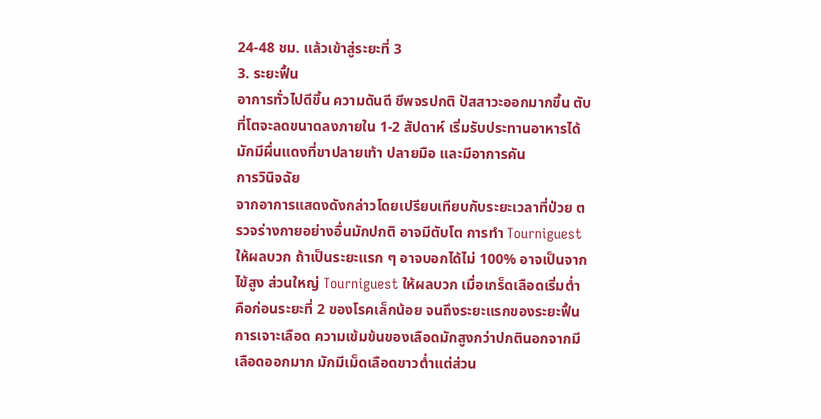24-48 ชม. แล้วเข้าสู่ระยะที่ 3
3. ระยะฟื้น
อาการทั่วไปดีขึ้น ความดันดี ชีพจรปกติ ปัสสาวะออกมากขึ้น ตับที่โตจะลดขนาดลงภายใน 1-2 สัปดาห์ เริ่มรับประทานอาหารได้ มักมีผื่นแดงที่ขาปลายเท้า ปลายมือ และมีอาการคัน
การวินิจฉัย
จากอาการแสดงดังกล่าวโดยเปรียบเทียบกับระยะเวลาที่ป่วย ตรวจร่างกายอย่างอื่นมักปกติ อาจมีตับโต การทำ Tourniguest ให้ผลบวก ถ้าเป็นระยะแรก ๆ อาจบอกได้ไม่ 100% อาจเป็นจากไข้สูง ส่วนใหญ่ Tourniguest ให้ผลบวก เมื่อเกร็ดเลือดเริ่มต่ำ คือก่อนระยะที่ 2 ของโรคเล็กน้อย จนถึงระยะแรกของระยะฟื้น
การเจาะเลือด ความเข้มข้นของเลือดมักสูงกว่าปกตินอกจากมีเลือดออกมาก มักมีเม็ดเลือดขาวต่ำแต่ส่วน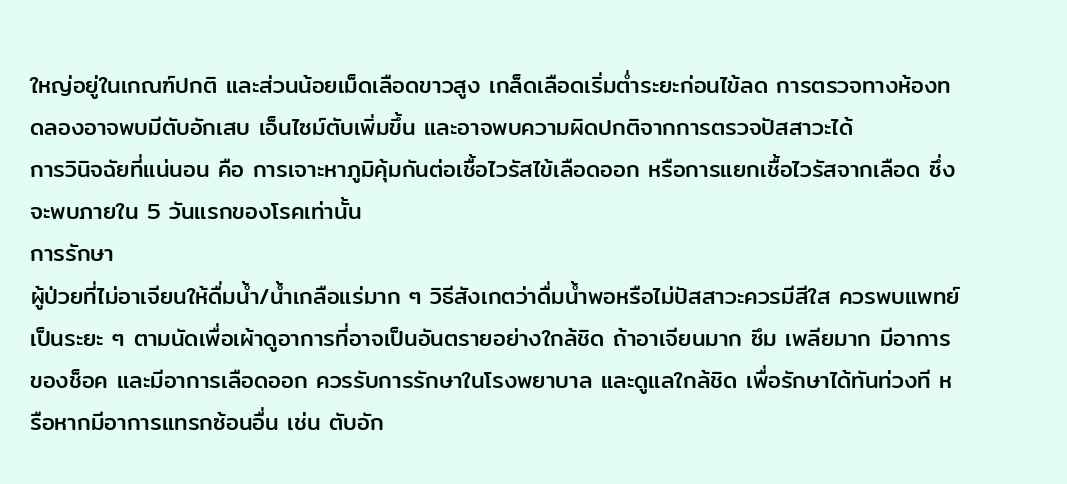ใหญ่อยู่ในเกณฑ์ปกติ และส่วนน้อยเม็ดเลือดขาวสูง เกล็ดเลือดเริ่มต่ำระยะก่อนไข้ลด การตรวจทางห้องทดลองอาจพบมีตับอักเสบ เอ็นไซม์ตับเพิ่มขึ้น และอาจพบความผิดปกติจากการตรวจปัสสาวะได้
การวินิจฉัยที่แน่นอน คือ การเจาะหาภูมิคุ้มกันต่อเชื้อไวรัสไข้เลือดออก หรือการแยกเชื้อไวรัสจากเลือด ซึ่งจะพบภายใน 5 วันแรกของโรคเท่านั้น
การรักษา
ผู้ป่วยที่ไม่อาเจียนให้ดื่มน้ำ/น้ำเกลือแร่มาก ๆ วิธีสังเกตว่าดื่มน้ำพอหรือไม่ปัสสาวะควรมีสีใส ควรพบแพทย์เป็นระยะ ๆ ตามนัดเพื่อเผ้าดูอาการที่อาจเป็นอันตรายอย่างใกล้ชิด ถ้าอาเจียนมาก ซึม เพลียมาก มีอาการของช็อค และมีอาการเลือดออก ควรรับการรักษาในโรงพยาบาล และดูแลใกล้ชิด เพื่อรักษาได้ทันท่วงที หรือหากมีอาการแทรกซ้อนอื่น เช่น ตับอัก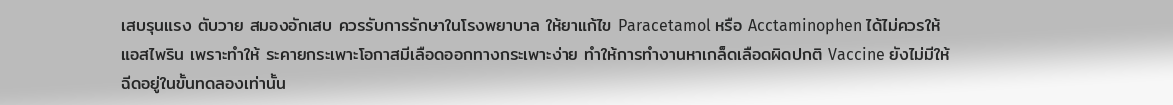เสบรุนแรง ตับวาย สมองอักเสบ ควรรับการรักษาในโรงพยาบาล ให้ยาแก้ไข Paracetamol หรือ Acctaminophen ได้ไม่ควรให้แอสไพริน เพราะทำให้ ระคายกระเพาะโอกาสมีเลือดออกทางกระเพาะง่าย ทำให้การทำงานหาเกล็ดเลือดผิดปกติ Vaccine ยังไม่มีให้ฉีดอยู่ในขั้นทดลองเท่านั้น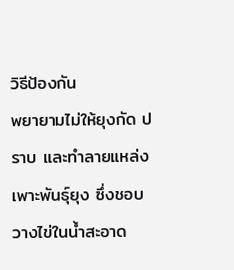วิธีป้องกัน
พยายามไม่ให้ยุงกัด ปราบ และทำลายแหล่งเพาะพันธุ์ยุง ซึ่งชอบวางไข่ในน้ำสะอาด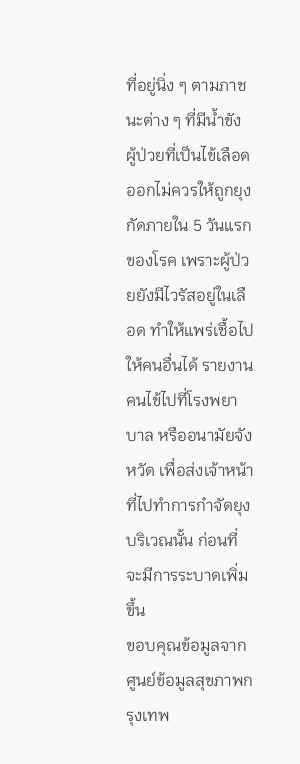ที่อยู่นิ่ง ๆ ตามภาชนะต่าง ๆ ที่มีน้ำขัง
ผู้ป่วยที่เป็นไข้เลือดออกไม่ควรให้ถูกยุงกัดภายใน 5 วันแรกของโรค เพราะผู้ป่วยยังมีไวรัสอยู่ในเลือด ทำให้แพร่เชื้อไปให้คนอื่นได้ รายงานคนไข้ไปที่โรงพยาบาล หรืออนามัยจังหวัด เพื่อส่งเจ้าหน้าที่ไปทำการกำจัดยุงบริเวณนั้น ก่อนที่จะมีการระบาดเพิ่มขึ้น
ขอบคุณข้อมูลจาก
ศูนย์ข้อมูลสุขภาพกรุงเทพ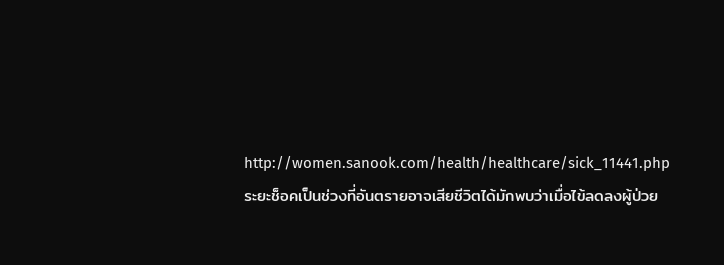http://women.sanook.com/health/healthcare/sick_11441.php
ระยะช็อคเป็นช่วงที่อันตรายอาจเสียชีวิตได้มักพบว่าเมื่อไข้ลดลงผู้ป่วย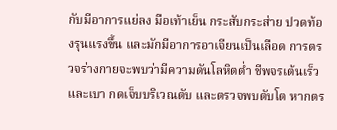กับมีอาการแย่ลง มือเท้าเย็น กระสับกระส่าย ปวดท้องรุนแรงขึ้น และมักมีอาการอาเจียนเป็นเลือด การตรวจร่างกายจะพบว่ามีความดันโลหิตต่ำ ชีพจรเต้นเร็ว และเบา กดเจ็บบริเวณตับ และตรวจพบตับโต หากตร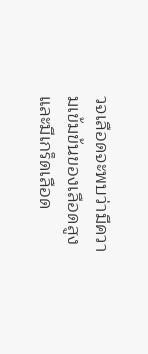วจเลือดจะพบว่ามีความเข้มข้นของเลือดสูง และมีเกร็ดเลือด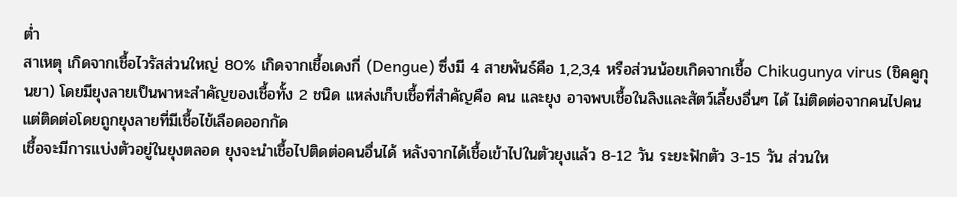ต่ำ
สาเหตุ เกิดจากเชื้อไวรัสส่วนใหญ่ 80% เกิดจากเชื้อเดงกี่ (Dengue) ซึ่งมี 4 สายพันธ์คือ 1,2,3,4 หรือส่วนน้อยเกิดจากเชื้อ Chikugunya virus (ชิคคูกุนยา) โดยมียุงลายเป็นพาหะสำคัญของเชื้อทั้ง 2 ชนิด แหล่งเก็บเชื้อที่สำคัญคือ คน และยุง อาจพบเชื้อในลิงและสัตว์เลี้ยงอื่นๆ ได้ ไม่ติดต่อจากคนไปคน แต่ติดต่อโดยถูกยุงลายที่มีเชื้อไข้เลือดออกกัด
เชื้อจะมีการแบ่งตัวอยู่ในยุงตลอด ยุงจะนำเชื้อไปติดต่อคนอื่นได้ หลังจากได้เชื้อเข้าไปในตัวยุงแล้ว 8-12 วัน ระยะฟักตัว 3-15 วัน ส่วนให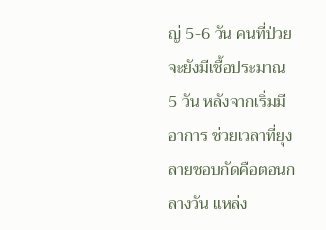ญ่ 5-6 วัน คนที่ป่วยจะยังมีเชื้อประมาณ 5 วัน หลังจากเริ่มมีอาการ ช่วยเวลาที่ยุงลายชอบกัดคือตอนกลางวัน แหล่ง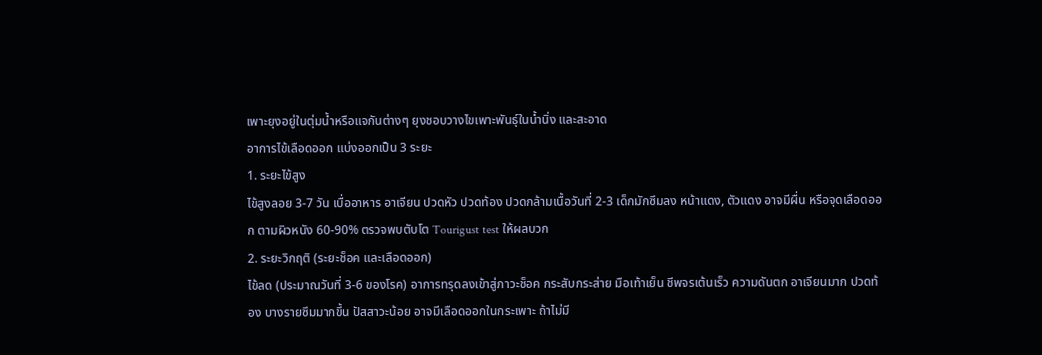เพาะยุงอยู่ในตุ่มน้ำหรือแจกันต่างๆ ยุงชอบวางไขเพาะพันธุ์ในน้ำนิ่ง และสะอาด
อาการไข้เลือดออก แบ่งออกเป็น 3 ระยะ
1. ระยะไข้สูง
ไข้สูงลอย 3-7 วัน เบื่ออาหาร อาเจียน ปวดหัว ปวดท้อง ปวดกล้ามเนื้อวันที่ 2-3 เด็กมักซึมลง หน้าแดง, ตัวแดง อาจมีผื่น หรือจุดเลือดออก ตามผิวหนัง 60-90% ตรวจพบตับโต Tourigust test ให้ผลบวก
2. ระยะวิกฤติ (ระยะช็อค และเลือดออก)
ไข้ลด (ประมาณวันที่ 3-6 ของโรค) อาการทรุดลงเข้าสู่ภาวะช็อค กระสับกระส่าย มือเท้าเย็น ชีพจรเต้นเร็ว ความดันตก อาเจียนมาก ปวดท้อง บางรายซึมมากขึ้น ปัสสาวะน้อย อาจมีเลือดออกในกระเพาะ ถ้าไม่มี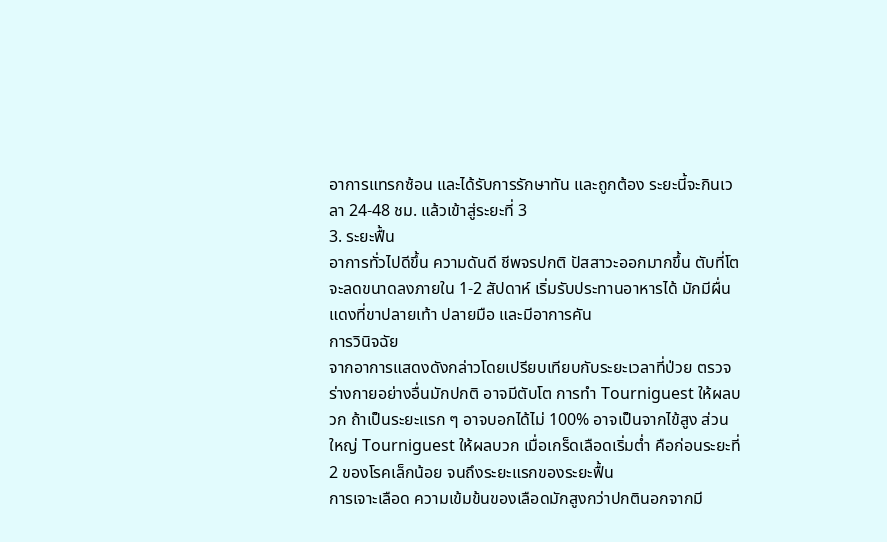อาการแทรกซ้อน และได้รับการรักษาทัน และถูกต้อง ระยะนี้จะกินเวลา 24-48 ชม. แล้วเข้าสู่ระยะที่ 3
3. ระยะฟื้น
อาการทั่วไปดีขึ้น ความดันดี ชีพจรปกติ ปัสสาวะออกมากขึ้น ตับที่โตจะลดขนาดลงภายใน 1-2 สัปดาห์ เริ่มรับประทานอาหารได้ มักมีผื่นแดงที่ขาปลายเท้า ปลายมือ และมีอาการคัน
การวินิจฉัย
จากอาการแสดงดังกล่าวโดยเปรียบเทียบกับระยะเวลาที่ป่วย ตรวจร่างกายอย่างอื่นมักปกติ อาจมีตับโต การทำ Tourniguest ให้ผลบวก ถ้าเป็นระยะแรก ๆ อาจบอกได้ไม่ 100% อาจเป็นจากไข้สูง ส่วนใหญ่ Tourniguest ให้ผลบวก เมื่อเกร็ดเลือดเริ่มต่ำ คือก่อนระยะที่ 2 ของโรคเล็กน้อย จนถึงระยะแรกของระยะฟื้น
การเจาะเลือด ความเข้มข้นของเลือดมักสูงกว่าปกตินอกจากมี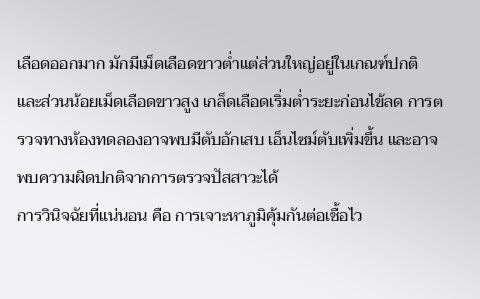เลือดออกมาก มักมีเม็ดเลือดขาวต่ำแต่ส่วนใหญ่อยู่ในเกณฑ์ปกติ และส่วนน้อยเม็ดเลือดขาวสูง เกล็ดเลือดเริ่มต่ำระยะก่อนไข้ลด การตรวจทางห้องทดลองอาจพบมีตับอักเสบ เอ็นไซม์ตับเพิ่มขึ้น และอาจพบความผิดปกติจากการตรวจปัสสาวะได้
การวินิจฉัยที่แน่นอน คือ การเจาะหาภูมิคุ้มกันต่อเชื้อไว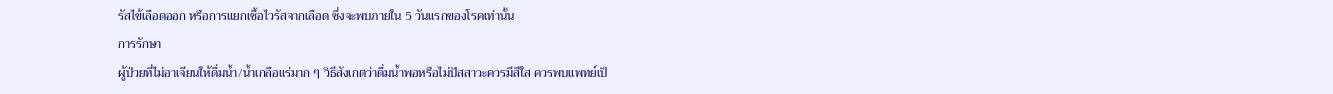รัสไข้เลือดออก หรือการแยกเชื้อไวรัสจากเลือด ซึ่งจะพบภายใน 5 วันแรกของโรคเท่านั้น
การรักษา
ผู้ป่วยที่ไม่อาเจียนให้ดื่มน้ำ/น้ำเกลือแร่มาก ๆ วิธีสังเกตว่าดื่มน้ำพอหรือไม่ปัสสาวะควรมีสีใส ควรพบแพทย์เป็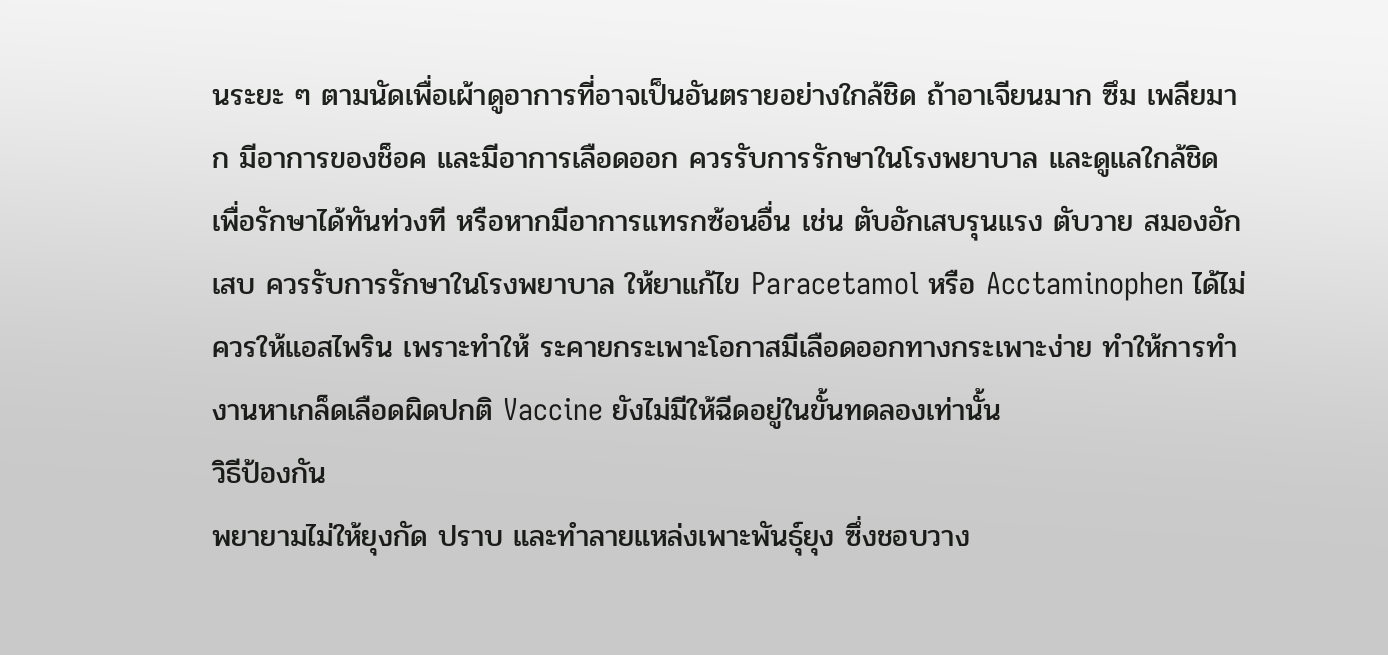นระยะ ๆ ตามนัดเพื่อเผ้าดูอาการที่อาจเป็นอันตรายอย่างใกล้ชิด ถ้าอาเจียนมาก ซึม เพลียมาก มีอาการของช็อค และมีอาการเลือดออก ควรรับการรักษาในโรงพยาบาล และดูแลใกล้ชิด เพื่อรักษาได้ทันท่วงที หรือหากมีอาการแทรกซ้อนอื่น เช่น ตับอักเสบรุนแรง ตับวาย สมองอักเสบ ควรรับการรักษาในโรงพยาบาล ให้ยาแก้ไข Paracetamol หรือ Acctaminophen ได้ไม่ควรให้แอสไพริน เพราะทำให้ ระคายกระเพาะโอกาสมีเลือดออกทางกระเพาะง่าย ทำให้การทำงานหาเกล็ดเลือดผิดปกติ Vaccine ยังไม่มีให้ฉีดอยู่ในขั้นทดลองเท่านั้น
วิธีป้องกัน
พยายามไม่ให้ยุงกัด ปราบ และทำลายแหล่งเพาะพันธุ์ยุง ซึ่งชอบวาง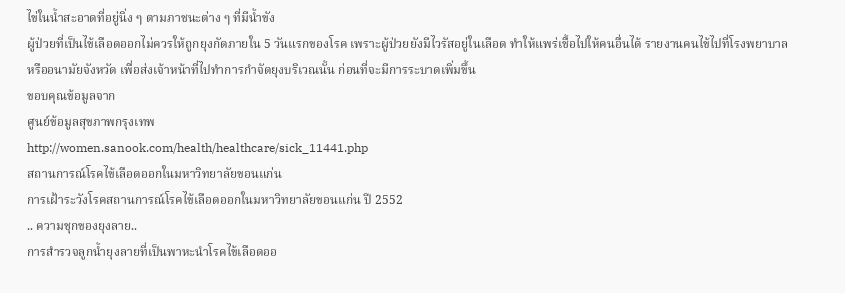ไข่ในน้ำสะอาดที่อยู่นิ่ง ๆ ตามภาชนะต่าง ๆ ที่มีน้ำขัง
ผู้ป่วยที่เป็นไข้เลือดออกไม่ควรให้ถูกยุงกัดภายใน 5 วันแรกของโรค เพราะผู้ป่วยยังมีไวรัสอยู่ในเลือด ทำให้แพร่เชื้อไปให้คนอื่นได้ รายงานคนไข้ไปที่โรงพยาบาล หรืออนามัยจังหวัด เพื่อส่งเจ้าหน้าที่ไปทำการกำจัดยุงบริเวณนั้น ก่อนที่จะมีการระบาดเพิ่มขึ้น
ขอบคุณข้อมูลจาก
ศูนย์ข้อมูลสุขภาพกรุงเทพ
http://women.sanook.com/health/healthcare/sick_11441.php
สถานการณ์โรคไข้เลือดออกในมหาวิทยาลัยขอนแก่น
การเฝ้าระวังโรคสถานการณ์โรคไข้เลือดออกในมหาวิทยาลัยขอนแก่น ปี 2552
.. ความชุกของยุงลาย..
การสำรวจลูกน้ำยุงลายที่เป็นพาหะนำโรคไข้เลือดออ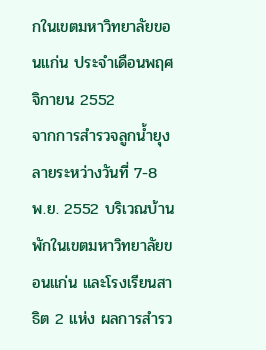กในเขตมหาวิทยาลัยขอนแก่น ประจำเดือนพฤศจิกายน 2552
จากการสำรวจลูกน้ำยุงลายระหว่างวันที่ 7-8 พ.ย. 2552 บริเวณบ้านพักในเขตมหาวิทยาลัยขอนแก่น และโรงเรียนสาธิต 2 แห่ง ผลการสำรว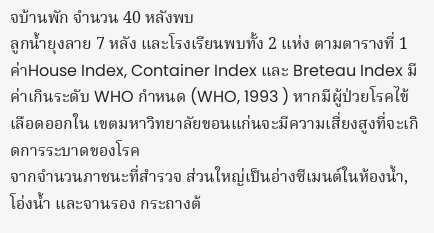จบ้านพัก จำนวน 40 หลังพบ
ลูกน้ำยุงลาย 7 หลัง และโรงเรียนพบทั้ง 2 แห่ง ตามตารางที่ 1 ค่าHouse Index, Container Index และ Breteau Index มีค่าเกินระดับ WHO กำหนด (WHO, 1993 ) หากมีผู้ป่วยโรคไข้เลือดออกใน เขตมหาวิทยาลัยขอนแก่นจะมีความเสี่ยงสูงที่จะเกิดการระบาดของโรค
จากจำนวนภาชนะที่สำรวจ ส่วนใหญ่เป็นอ่างซีเมนต์ในห้องน้ำ, โอ่งน้ำ และจานรอง กระถางต้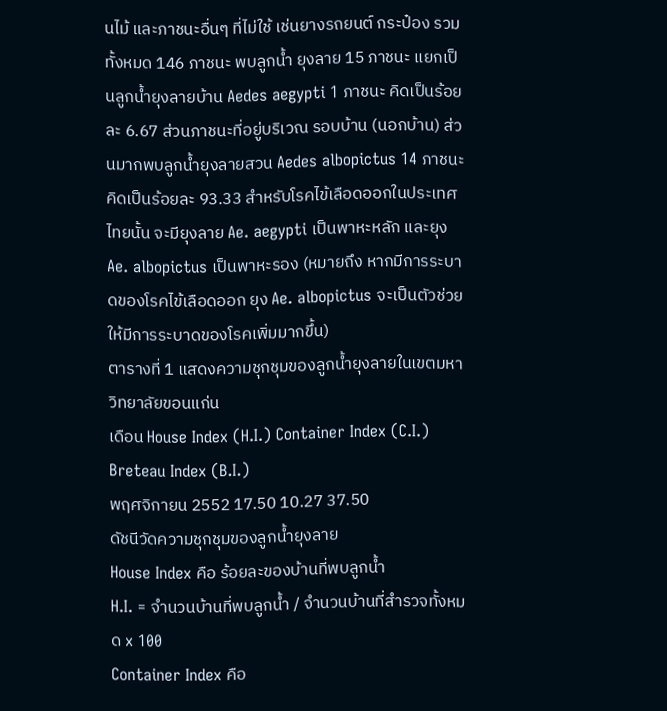นไม้ และภาชนะอื่นๆ ที่ไม่ใช้ เช่นยางรถยนต์ กระป๋อง รวมทั้งหมด 146 ภาชนะ พบลูกน้ำ ยุงลาย 15 ภาชนะ แยกเป็นลูกน้ำยุงลายบ้าน Aedes aegypti 1 ภาชนะ คิดเป็นร้อยละ 6.67 ส่วนภาชนะที่อยู่บริเวณ รอบบ้าน (นอกบ้าน) ส่วนมากพบลูกน้ำยุงลายสวน Aedes albopictus 14 ภาชนะ คิดเป็นร้อยละ 93.33 สำหรับโรคไข้เลือดออกในประเทศไทยนั้น จะมียุงลาย Ae. aegypti เป็นพาหะหลัก และยุง Ae. albopictus เป็นพาหะรอง (หมายถึง หากมีการระบาดของโรคไข้เลือดออก ยุง Ae. albopictus จะเป็นตัวช่วยให้มีการระบาดของโรคเพิ่มมากขึ้น)
ตารางที่ 1 แสดงความชุกชุมของลูกน้ำยุงลายในเขตมหาวิทยาลัยขอนแก่น
เดือน House Index (H.I.) Container Index (C.I.) Breteau Index (B.I.)
พฤศจิกายน 2552 17.50 10.27 37.50
ดัชนีวัดความชุกชุมของลูกน้ำยุงลาย
House Index คือ ร้อยละของบ้านที่พบลูกน้ำ
H.I. = จำนวนบ้านที่พบลูกน้ำ / จำนวนบ้านที่สำรวจทั้งหมด x 100
Container Index คือ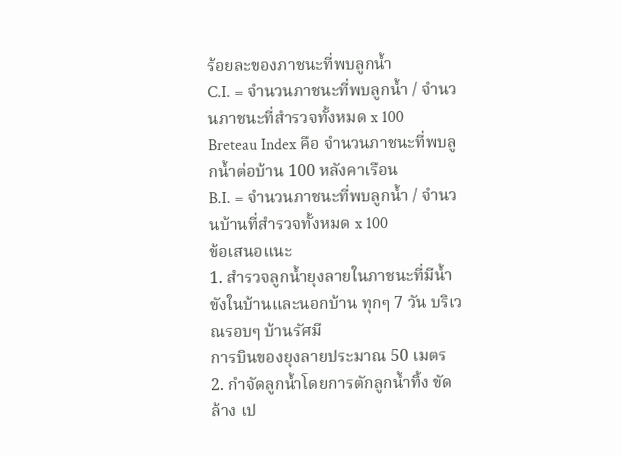ร้อยละของภาชนะที่พบลูกน้ำ
C.I. = จำนวนภาชนะที่พบลูกน้ำ / จำนวนภาชนะที่สำรวจทั้งหมด x 100
Breteau Index คือ จำนวนภาชนะที่พบลูกน้ำต่อบ้าน 100 หลังคาเรือน
B.I. = จำนวนภาชนะที่พบลูกน้ำ / จำนวนบ้านที่สำรวจทั้งหมด x 100
ข้อเสนอแนะ
1. สำรวจลูกน้ำยุงลายในภาชนะที่มีน้ำขังในบ้านและนอกบ้าน ทุกๆ 7 วัน บริเวณรอบๆ บ้านรัศมี
การบินของยุงลายประมาณ 50 เมตร
2. กำจัดลูกน้ำโดยการตักลูกน้ำทิ้ง ขัดล้าง เป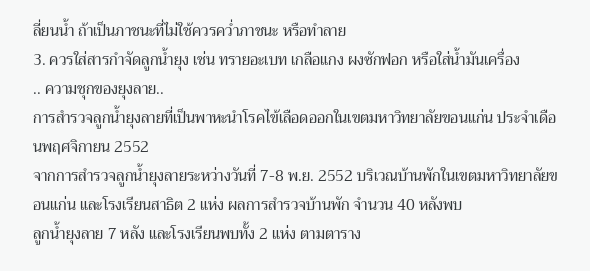ลี่ยนน้ำ ถ้าเป็นภาชนะที่ไม่ใช้ควรคว่ำภาชนะ หรือทำลาย
3. ควรใส่สารกำจัดลูกน้ำยุง เช่น ทรายอะเบท เกลือแกง ผงซักฟอก หรือใส่น้ำมันเครื่อง
.. ความชุกของยุงลาย..
การสำรวจลูกน้ำยุงลายที่เป็นพาหะนำโรคไข้เลือดออกในเขตมหาวิทยาลัยขอนแก่น ประจำเดือนพฤศจิกายน 2552
จากการสำรวจลูกน้ำยุงลายระหว่างวันที่ 7-8 พ.ย. 2552 บริเวณบ้านพักในเขตมหาวิทยาลัยขอนแก่น และโรงเรียนสาธิต 2 แห่ง ผลการสำรวจบ้านพัก จำนวน 40 หลังพบ
ลูกน้ำยุงลาย 7 หลัง และโรงเรียนพบทั้ง 2 แห่ง ตามตาราง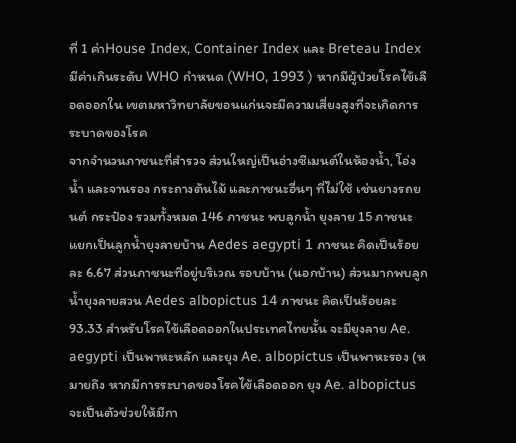ที่ 1 ค่าHouse Index, Container Index และ Breteau Index มีค่าเกินระดับ WHO กำหนด (WHO, 1993 ) หากมีผู้ป่วยโรคไข้เลือดออกใน เขตมหาวิทยาลัยขอนแก่นจะมีความเสี่ยงสูงที่จะเกิดการระบาดของโรค
จากจำนวนภาชนะที่สำรวจ ส่วนใหญ่เป็นอ่างซีเมนต์ในห้องน้ำ, โอ่งน้ำ และจานรอง กระถางต้นไม้ และภาชนะอื่นๆ ที่ไม่ใช้ เช่นยางรถยนต์ กระป๋อง รวมทั้งหมด 146 ภาชนะ พบลูกน้ำ ยุงลาย 15 ภาชนะ แยกเป็นลูกน้ำยุงลายบ้าน Aedes aegypti 1 ภาชนะ คิดเป็นร้อยละ 6.67 ส่วนภาชนะที่อยู่บริเวณ รอบบ้าน (นอกบ้าน) ส่วนมากพบลูกน้ำยุงลายสวน Aedes albopictus 14 ภาชนะ คิดเป็นร้อยละ 93.33 สำหรับโรคไข้เลือดออกในประเทศไทยนั้น จะมียุงลาย Ae. aegypti เป็นพาหะหลัก และยุง Ae. albopictus เป็นพาหะรอง (หมายถึง หากมีการระบาดของโรคไข้เลือดออก ยุง Ae. albopictus จะเป็นตัวช่วยให้มีกา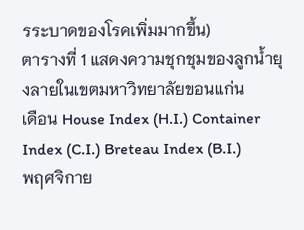รระบาดของโรคเพิ่มมากขึ้น)
ตารางที่ 1 แสดงความชุกชุมของลูกน้ำยุงลายในเขตมหาวิทยาลัยขอนแก่น
เดือน House Index (H.I.) Container Index (C.I.) Breteau Index (B.I.)
พฤศจิกาย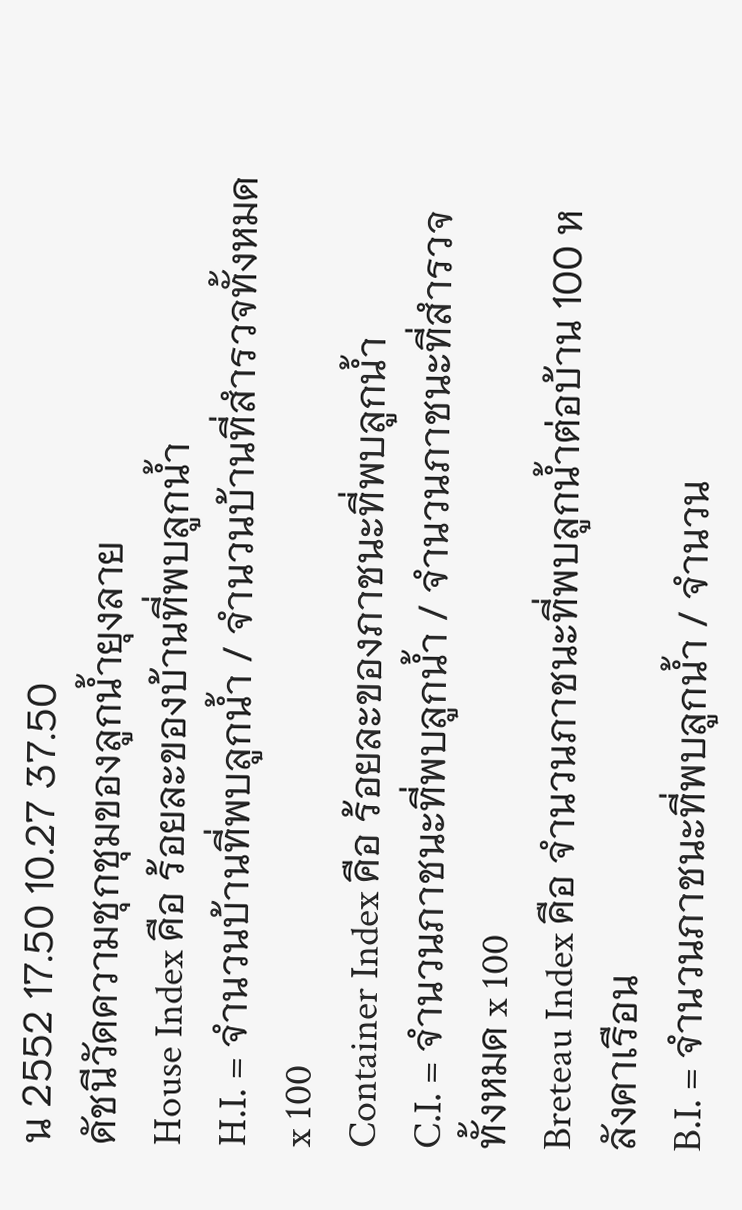น 2552 17.50 10.27 37.50
ดัชนีวัดความชุกชุมของลูกน้ำยุงลาย
House Index คือ ร้อยละของบ้านที่พบลูกน้ำ
H.I. = จำนวนบ้านที่พบลูกน้ำ / จำนวนบ้านที่สำรวจทั้งหมด x 100
Container Index คือ ร้อยละของภาชนะที่พบลูกน้ำ
C.I. = จำนวนภาชนะที่พบลูกน้ำ / จำนวนภาชนะที่สำรวจทั้งหมด x 100
Breteau Index คือ จำนวนภาชนะที่พบลูกน้ำต่อบ้าน 100 หลังคาเรือน
B.I. = จำนวนภาชนะที่พบลูกน้ำ / จำนวน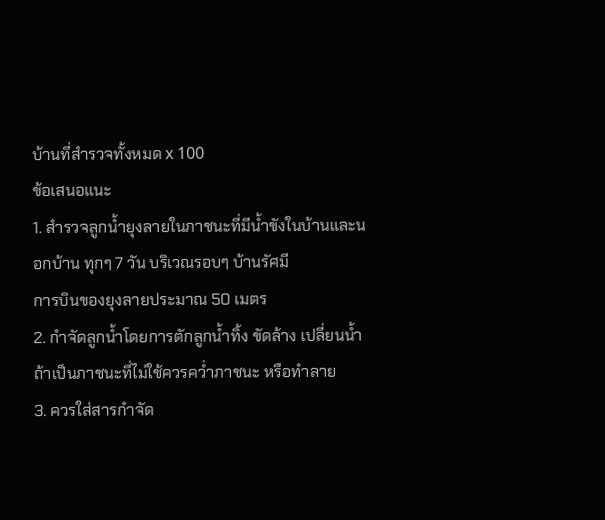บ้านที่สำรวจทั้งหมด x 100
ข้อเสนอแนะ
1. สำรวจลูกน้ำยุงลายในภาชนะที่มีน้ำขังในบ้านและนอกบ้าน ทุกๆ 7 วัน บริเวณรอบๆ บ้านรัศมี
การบินของยุงลายประมาณ 50 เมตร
2. กำจัดลูกน้ำโดยการตักลูกน้ำทิ้ง ขัดล้าง เปลี่ยนน้ำ ถ้าเป็นภาชนะที่ไม่ใช้ควรคว่ำภาชนะ หรือทำลาย
3. ควรใส่สารกำจัด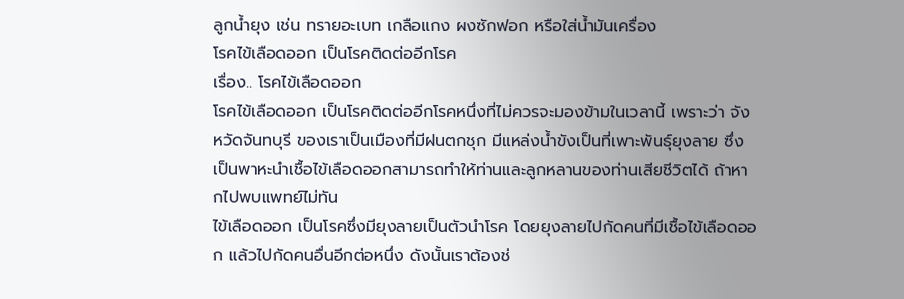ลูกน้ำยุง เช่น ทรายอะเบท เกลือแกง ผงซักฟอก หรือใส่น้ำมันเครื่อง
โรคไข้เลือดออก เป็นโรคติดต่ออีกโรค
เรื่อง.. โรคไข้เลือดออก
โรคไข้เลือดออก เป็นโรคติดต่ออีกโรคหนึ่งที่ไม่ควรจะมองข้ามในเวลานี้ เพราะว่า จังหวัดจันทบุรี ของเราเป็นเมืองที่มีฝนตกชุก มีแหล่งน้ำขังเป็นที่เพาะพันธุ์ยุงลาย ซึ่งเป็นพาหะนำเชื้อไข้เลือดออกสามารถทำให้ท่านและลูกหลานของท่านเสียชีวิตได้ ถ้าหากไปพบแพทย์ไม่ทัน
ไข้เลือดออก เป็นโรคซึ่งมียุงลายเป็นตัวนำโรค โดยยุงลายไปกัดคนที่มีเชื้อไข้เลือดออก แล้วไปกัดคนอื่นอีกต่อหนึ่ง ดังนั้นเราต้องช่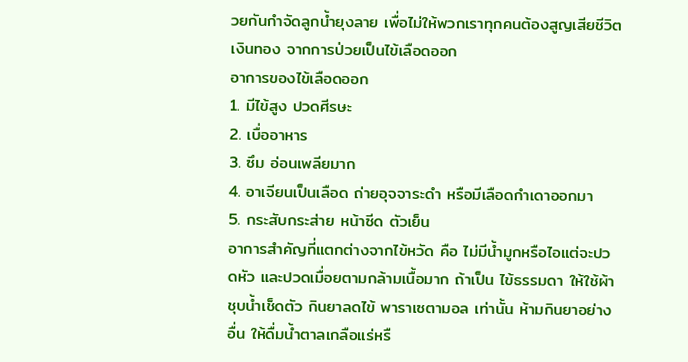วยกันกำจัดลูกน้ำยุงลาย เพื่อไม่ให้พวกเราทุกคนต้องสูญเสียชีวิต เงินทอง จากการป่วยเป็นไข้เลือดออก
อาการของไข้เลือดออก
1. มีไข้สูง ปวดศีรษะ
2. เบื่ออาหาร
3. ซึม อ่อนเพลียมาก
4. อาเจียนเป็นเลือด ถ่ายอุจจาระดำ หรือมีเลือดกำเดาออกมา
5. กระสับกระส่าย หน้าซีด ตัวเย็น
อาการสำคัญที่แตกต่างจากไข้หวัด คือ ไม่มีน้ำมูกหรือไอแต่จะปวดหัว และปวดเมื่อยตามกล้ามเนื้อมาก ถ้าเป็น ไข้ธรรมดา ให้ใช้ผ้าชุบน้ำเช็ดตัว กินยาลดไข้ พาราเซตามอล เท่านั้น ห้ามกินยาอย่างอื่น ให้ดื่มน้ำตาลเกลือแร่หรื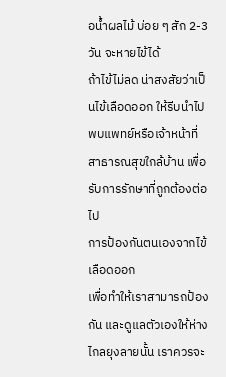อน้ำผลไม้ บ่อย ๆ สัก 2-3 วัน จะหายไข้ได้
ถ้าไข้ไม่ลด น่าสงสัยว่าเป็นไข้เลือดออก ให้รีบนำไปพบแพทย์หรือเจ้าหน้าที่สาธารณสุขใกล้บ้าน เพื่อรับการรักษาที่ถูกต้องต่อไป
การป้องกันตนเองจากไข้เลือดออก
เพื่อทำให้เราสามารถป้องกัน และดูแลตัวเองให้ห่างไกลยุงลายนั้น เราควรจะ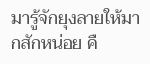มารู้จักยุงลายให้มากสักหน่อย คื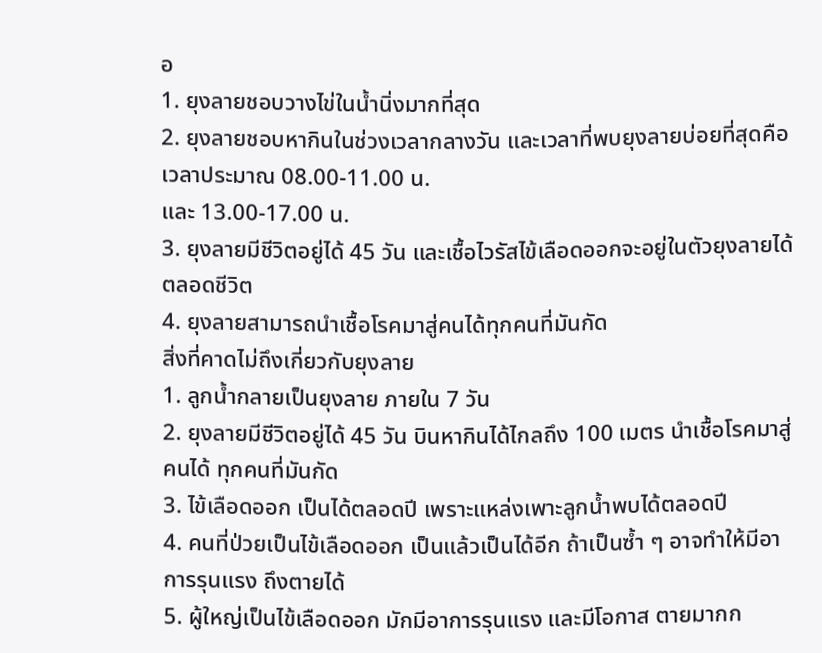อ
1. ยุงลายชอบวางไข่ในน้ำนิ่งมากที่สุด
2. ยุงลายชอบหากินในช่วงเวลากลางวัน และเวลาที่พบยุงลายบ่อยที่สุดคือ เวลาประมาณ 08.00-11.00 น.
และ 13.00-17.00 น.
3. ยุงลายมีชีวิตอยู่ได้ 45 วัน และเชื้อไวรัสไข้เลือดออกจะอยู่ในตัวยุงลายได้ตลอดชีวิต
4. ยุงลายสามารถนำเชื้อโรคมาสู่คนได้ทุกคนที่มันกัด
สิ่งที่คาดไม่ถึงเกี่ยวกับยุงลาย
1. ลูกน้ำกลายเป็นยุงลาย ภายใน 7 วัน
2. ยุงลายมีชีวิตอยู่ได้ 45 วัน บินหากินได้ไกลถึง 100 เมตร นำเชื้อโรคมาสู่คนได้ ทุกคนที่มันกัด
3. ไข้เลือดออก เป็นได้ตลอดปี เพราะแหล่งเพาะลูกน้ำพบได้ตลอดปี
4. คนที่ป่วยเป็นไข้เลือดออก เป็นแล้วเป็นได้อีก ถ้าเป็นซ้ำ ๆ อาจทำให้มีอาการรุนแรง ถึงตายได้
5. ผู้ใหญ่เป็นไข้เลือดออก มักมีอาการรุนแรง และมีโอกาส ตายมากก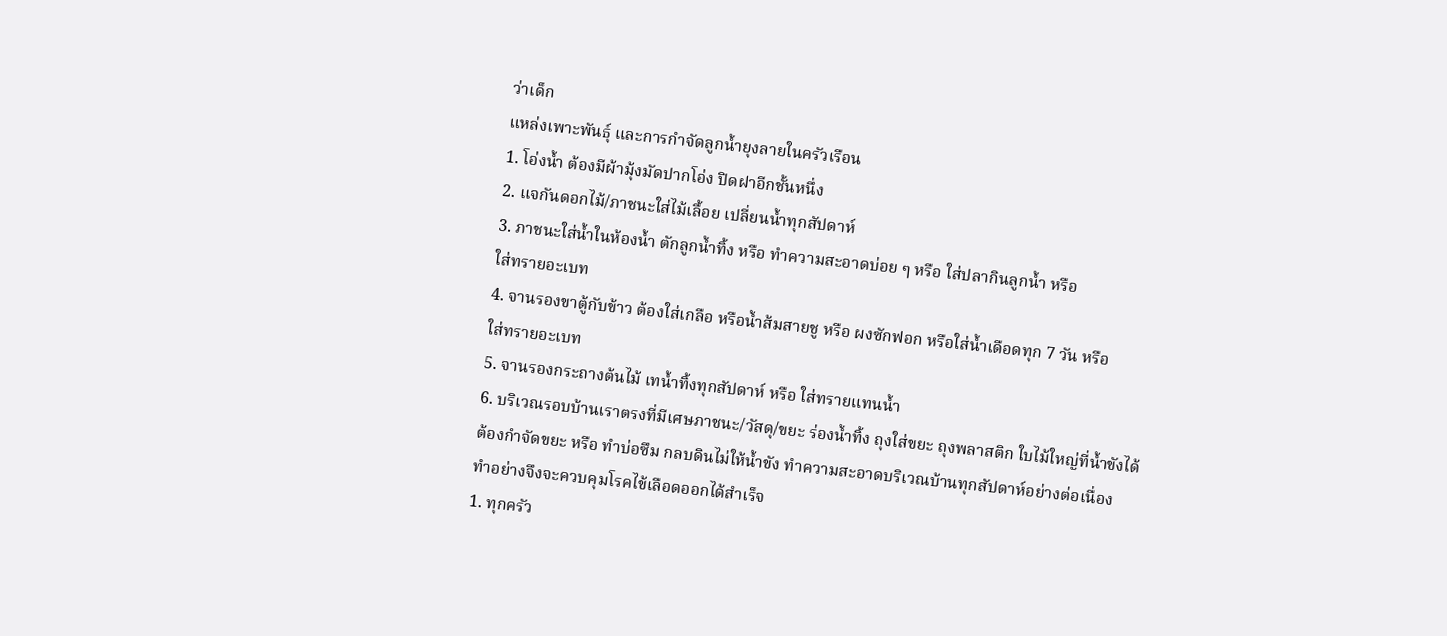ว่าเด็ก
แหล่งเพาะพันธุ์ และการกำจัดลูกน้ำยุงลายในครัวเรือน
1. โอ่งน้ำ ต้องมีผ้ามุ้งมัดปากโอ่ง ปิดฝาอีกชั้นหนึ่ง
2. แจกันดอกไม้/ภาชนะใส่ไม้เลื้อย เปลี่ยนน้ำทุกสัปดาห์
3. ภาชนะใส่น้ำในห้องน้ำ ตักลูกน้ำทิ้ง หรือ ทำความสะอาดบ่อย ๆ หรือ ใส่ปลากินลูกน้ำ หรือ
ใส่ทรายอะเบท
4. จานรองขาตู้กับข้าว ต้องใส่เกลือ หรือน้ำส้มสายชู หรือ ผงซักฟอก หรือใส่น้ำเดือดทุก 7 วัน หรือ
ใส่ทรายอะเบท
5. จานรองกระถางต้นไม้ เทน้ำทิ้งทุกสัปดาห์ หรือ ใส่ทรายแทนน้ำ
6. บริเวณรอบบ้านเราตรงที่มีเศษภาชนะ/วัสดุ/ขยะ ร่องน้ำทิ้ง ถุงใส่ขยะ ถุงพลาสติก ใบไม้ใหญ่ที่น้ำขังได้
ต้องกำจัดขยะ หรือ ทำบ่อซึม กลบดินไม่ให้น้ำขัง ทำความสะอาดบริเวณบ้านทุกสัปดาห์อย่างต่อเนื่อง
ทำอย่างจึงจะควบคุมโรคไข้เลือดออกได้สำเร็จ
1. ทุกครัว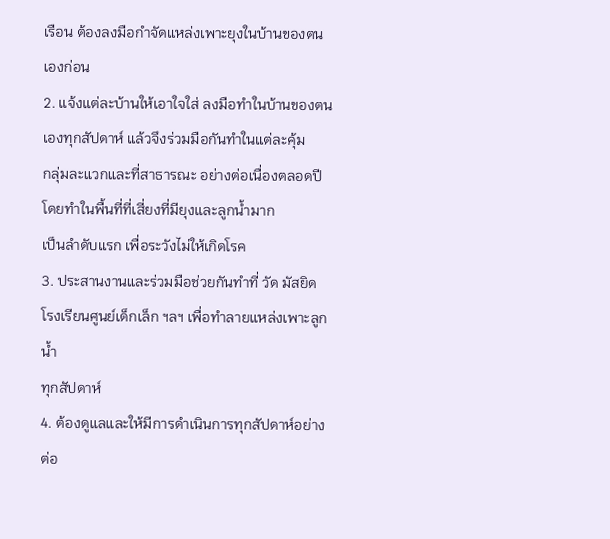เรือน ต้องลงมือกำจัดแหล่งเพาะยุงในบ้านของตนเองก่อน
2. แจ้งแต่ละบ้านให้เอาใจใส่ ลงมือทำในบ้านของตนเองทุกสัปดาห์ แล้วจึงร่วมมือกันทำในแต่ละคุ้ม
กลุ่มละแวกและที่สาธารณะ อย่างต่อเนื่องตลอดปี โดยทำในพื้นที่ที่เสี่ยงที่มียุงและลูกน้ำมาก
เป็นลำดับแรก เพื่อระวังไม่ให้เกิดโรค
3. ประสานงานและร่วมมือช่วยกันทำที่ วัด มัสยิด โรงเรียนศูนย์เด็กเล็ก ฯลฯ เพื่อทำลายแหล่งเพาะลูกน้ำ
ทุกสัปดาห์
4. ต้องดูแลและให้มีการดำเนินการทุกสัปดาห์อย่างต่อ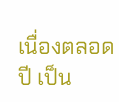เนื่องตลอดปี เป็น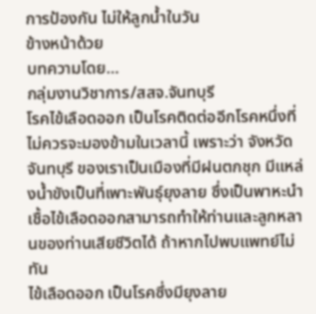การป้องกัน ไม่ให้ลูกน้ำในวัน
ข้างหน้าด้วย
บทความโดย…
กลุ่มงานวิชาการ/สสจ.จันทบุรี
โรคไข้เลือดออก เป็นโรคติดต่ออีกโรคหนึ่งที่ไม่ควรจะมองข้ามในเวลานี้ เพราะว่า จังหวัดจันทบุรี ของเราเป็นเมืองที่มีฝนตกชุก มีแหล่งน้ำขังเป็นที่เพาะพันธุ์ยุงลาย ซึ่งเป็นพาหะนำเชื้อไข้เลือดออกสามารถทำให้ท่านและลูกหลานของท่านเสียชีวิตได้ ถ้าหากไปพบแพทย์ไม่ทัน
ไข้เลือดออก เป็นโรคซึ่งมียุงลาย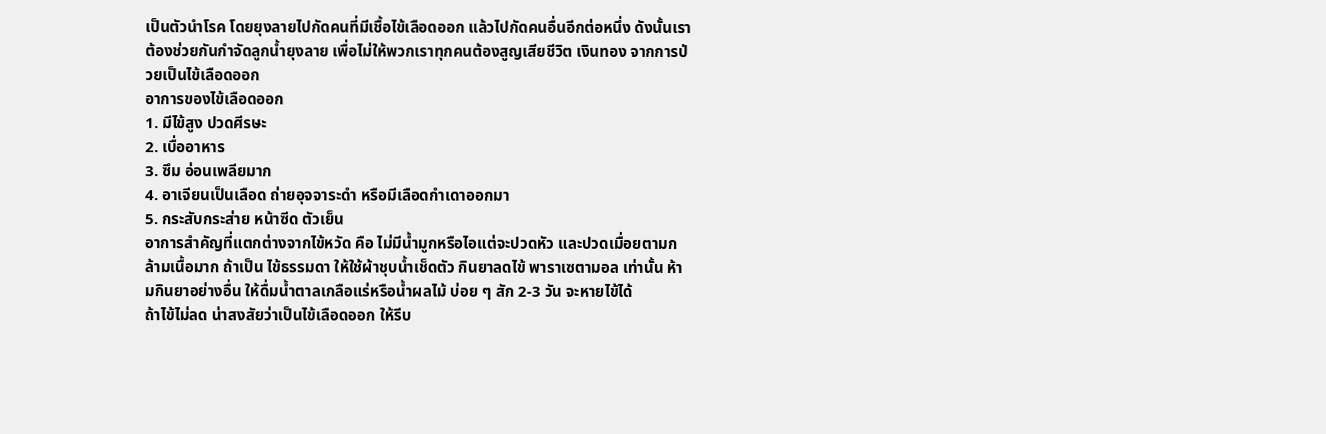เป็นตัวนำโรค โดยยุงลายไปกัดคนที่มีเชื้อไข้เลือดออก แล้วไปกัดคนอื่นอีกต่อหนึ่ง ดังนั้นเราต้องช่วยกันกำจัดลูกน้ำยุงลาย เพื่อไม่ให้พวกเราทุกคนต้องสูญเสียชีวิต เงินทอง จากการป่วยเป็นไข้เลือดออก
อาการของไข้เลือดออก
1. มีไข้สูง ปวดศีรษะ
2. เบื่ออาหาร
3. ซึม อ่อนเพลียมาก
4. อาเจียนเป็นเลือด ถ่ายอุจจาระดำ หรือมีเลือดกำเดาออกมา
5. กระสับกระส่าย หน้าซีด ตัวเย็น
อาการสำคัญที่แตกต่างจากไข้หวัด คือ ไม่มีน้ำมูกหรือไอแต่จะปวดหัว และปวดเมื่อยตามกล้ามเนื้อมาก ถ้าเป็น ไข้ธรรมดา ให้ใช้ผ้าชุบน้ำเช็ดตัว กินยาลดไข้ พาราเซตามอล เท่านั้น ห้ามกินยาอย่างอื่น ให้ดื่มน้ำตาลเกลือแร่หรือน้ำผลไม้ บ่อย ๆ สัก 2-3 วัน จะหายไข้ได้
ถ้าไข้ไม่ลด น่าสงสัยว่าเป็นไข้เลือดออก ให้รีบ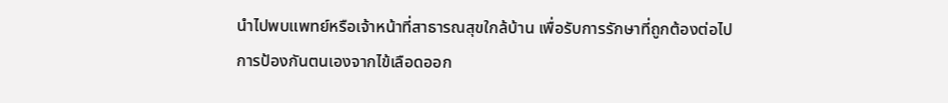นำไปพบแพทย์หรือเจ้าหน้าที่สาธารณสุขใกล้บ้าน เพื่อรับการรักษาที่ถูกต้องต่อไป
การป้องกันตนเองจากไข้เลือดออก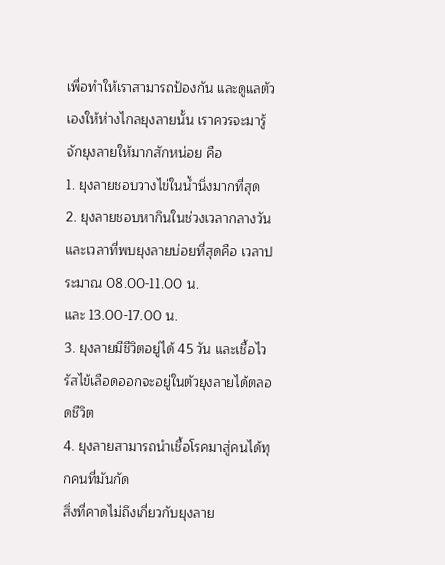เพื่อทำให้เราสามารถป้องกัน และดูแลตัวเองให้ห่างไกลยุงลายนั้น เราควรจะมารู้จักยุงลายให้มากสักหน่อย คือ
1. ยุงลายชอบวางไข่ในน้ำนิ่งมากที่สุด
2. ยุงลายชอบหากินในช่วงเวลากลางวัน และเวลาที่พบยุงลายบ่อยที่สุดคือ เวลาประมาณ 08.00-11.00 น.
และ 13.00-17.00 น.
3. ยุงลายมีชีวิตอยู่ได้ 45 วัน และเชื้อไวรัสไข้เลือดออกจะอยู่ในตัวยุงลายได้ตลอดชีวิต
4. ยุงลายสามารถนำเชื้อโรคมาสู่คนได้ทุกคนที่มันกัด
สิ่งที่คาดไม่ถึงเกี่ยวกับยุงลาย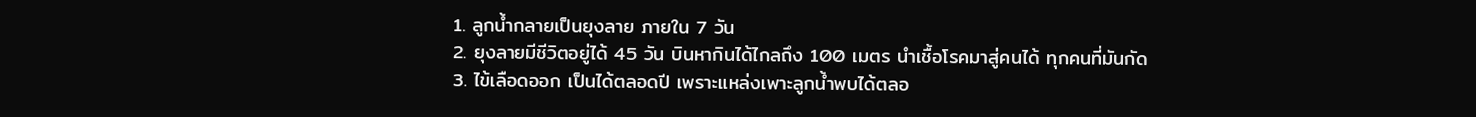1. ลูกน้ำกลายเป็นยุงลาย ภายใน 7 วัน
2. ยุงลายมีชีวิตอยู่ได้ 45 วัน บินหากินได้ไกลถึง 100 เมตร นำเชื้อโรคมาสู่คนได้ ทุกคนที่มันกัด
3. ไข้เลือดออก เป็นได้ตลอดปี เพราะแหล่งเพาะลูกน้ำพบได้ตลอ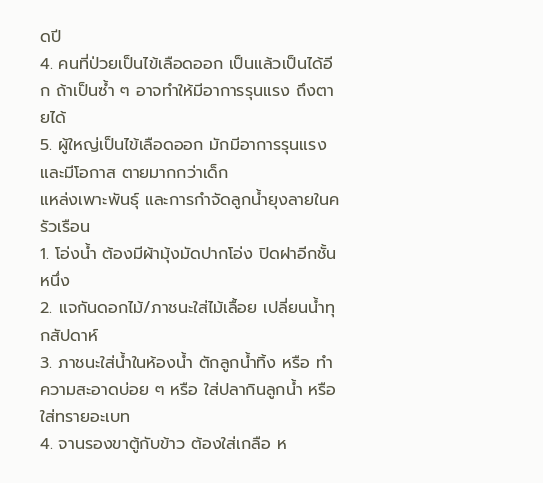ดปี
4. คนที่ป่วยเป็นไข้เลือดออก เป็นแล้วเป็นได้อีก ถ้าเป็นซ้ำ ๆ อาจทำให้มีอาการรุนแรง ถึงตายได้
5. ผู้ใหญ่เป็นไข้เลือดออก มักมีอาการรุนแรง และมีโอกาส ตายมากกว่าเด็ก
แหล่งเพาะพันธุ์ และการกำจัดลูกน้ำยุงลายในครัวเรือน
1. โอ่งน้ำ ต้องมีผ้ามุ้งมัดปากโอ่ง ปิดฝาอีกชั้นหนึ่ง
2. แจกันดอกไม้/ภาชนะใส่ไม้เลื้อย เปลี่ยนน้ำทุกสัปดาห์
3. ภาชนะใส่น้ำในห้องน้ำ ตักลูกน้ำทิ้ง หรือ ทำความสะอาดบ่อย ๆ หรือ ใส่ปลากินลูกน้ำ หรือ
ใส่ทรายอะเบท
4. จานรองขาตู้กับข้าว ต้องใส่เกลือ ห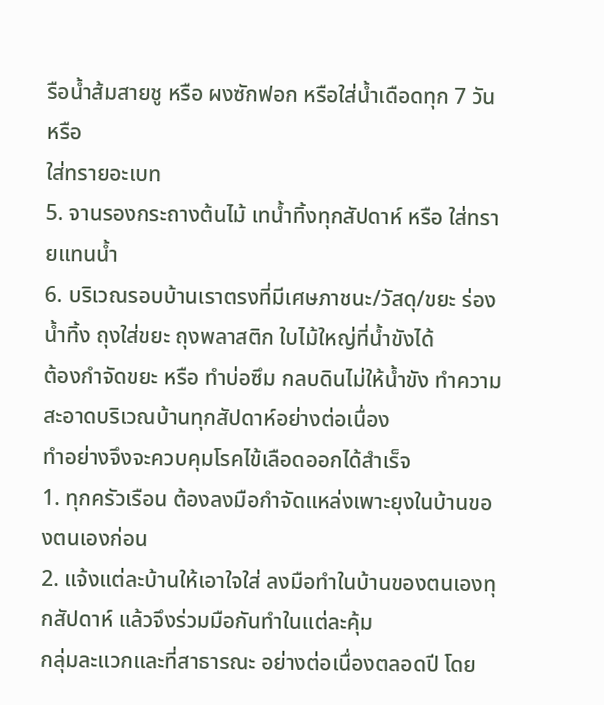รือน้ำส้มสายชู หรือ ผงซักฟอก หรือใส่น้ำเดือดทุก 7 วัน หรือ
ใส่ทรายอะเบท
5. จานรองกระถางต้นไม้ เทน้ำทิ้งทุกสัปดาห์ หรือ ใส่ทรายแทนน้ำ
6. บริเวณรอบบ้านเราตรงที่มีเศษภาชนะ/วัสดุ/ขยะ ร่องน้ำทิ้ง ถุงใส่ขยะ ถุงพลาสติก ใบไม้ใหญ่ที่น้ำขังได้
ต้องกำจัดขยะ หรือ ทำบ่อซึม กลบดินไม่ให้น้ำขัง ทำความสะอาดบริเวณบ้านทุกสัปดาห์อย่างต่อเนื่อง
ทำอย่างจึงจะควบคุมโรคไข้เลือดออกได้สำเร็จ
1. ทุกครัวเรือน ต้องลงมือกำจัดแหล่งเพาะยุงในบ้านของตนเองก่อน
2. แจ้งแต่ละบ้านให้เอาใจใส่ ลงมือทำในบ้านของตนเองทุกสัปดาห์ แล้วจึงร่วมมือกันทำในแต่ละคุ้ม
กลุ่มละแวกและที่สาธารณะ อย่างต่อเนื่องตลอดปี โดย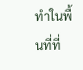ทำในพื้นที่ที่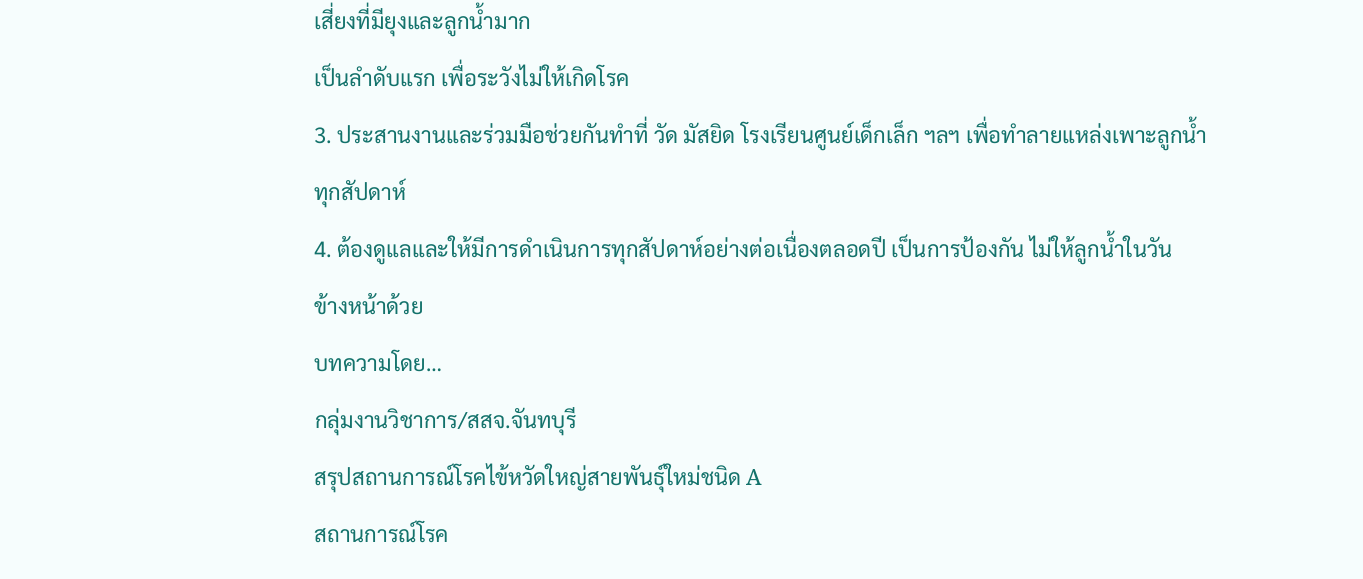เสี่ยงที่มียุงและลูกน้ำมาก
เป็นลำดับแรก เพื่อระวังไม่ให้เกิดโรค
3. ประสานงานและร่วมมือช่วยกันทำที่ วัด มัสยิด โรงเรียนศูนย์เด็กเล็ก ฯลฯ เพื่อทำลายแหล่งเพาะลูกน้ำ
ทุกสัปดาห์
4. ต้องดูแลและให้มีการดำเนินการทุกสัปดาห์อย่างต่อเนื่องตลอดปี เป็นการป้องกัน ไม่ให้ลูกน้ำในวัน
ข้างหน้าด้วย
บทความโดย…
กลุ่มงานวิชาการ/สสจ.จันทบุรี
สรุปสถานการณ์โรคไข้หวัดใหญ่สายพันธุ์ใหม่ชนิด A
สถานการณ์โรค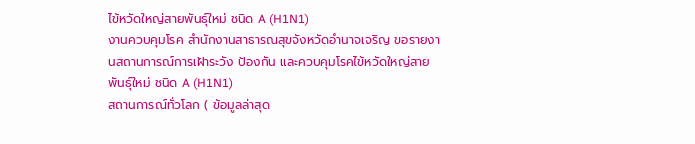ไข้หวัดใหญ่สายพันธุ์ใหม่ ชนิด A (H1N1)
งานควบคุมโรค สำนักงานสาธารณสุขจังหวัดอำนาจเจริญ ขอรายงานสถานการณ์การเฝ้าระวัง ป้องกัน และควบคุมโรคไข้หวัดใหญ่สายพันธุ์ใหม่ ชนิด A (H1N1)
สถานการณ์ทั่วโลก ( ข้อมูลล่าสุด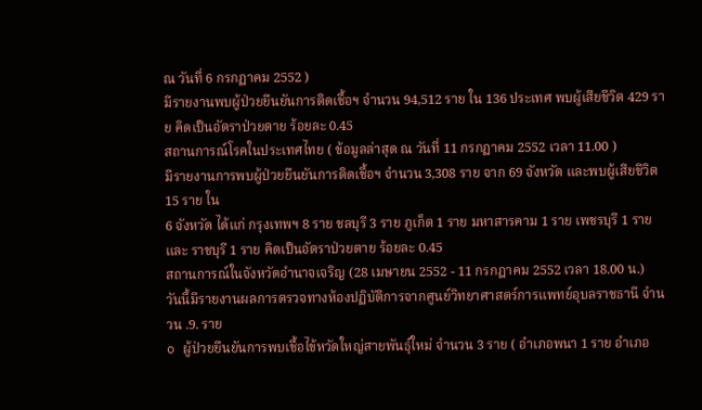ณ วันที่ 6 กรกฏาคม 2552 )
มีรายงานพบผู้ป่วยยืนยันการติดเชื้อฯ จำนวน 94,512 ราย ใน 136 ประเทศ พบผู้เสียชีวิต 429 ราย คิดเป็นอัตราป่วยตาย ร้อยละ 0.45
สถานการณ์โรคในประเทศไทย ( ข้อมูลล่าสุด ณ วันที่ 11 กรกฏาคม 2552 เวลา 11.00 )
มีรายงานการพบผู้ป่วยยืนยันการติดเชื้อฯ จำนวน 3,308 ราย จาก 69 จังหวัด และพบผู้เสียชีวิต 15 ราย ใน
6 จังหวัด ได้แก่ กรุงเทพฯ 8 ราย ชลบุรี 3 ราย ภูเก็ต 1 ราย มหาสารคาม 1 ราย เพชรบุรี 1 ราย และ ราชบุรี 1 ราย คิดเป็นอัตราป่วยตาย ร้อยละ 0.45
สถานการณ์ในจังหวัดอำนาจเจริญ (28 เมษายน 2552 - 11 กรกฎาคม 2552 เวลา 18.00 น.)
วันนี้มีรายงานผลการตรวจทางห้องปฏิบัติการจากศูนย์วิทยาศาสตร์การแพทย์อุบลราชธานี จำนวน .9. ราย
o ผู้ป่วยยืนยันการพบเชื้อไข้หวัดใหญ่สายพันธุ์ใหม่ จำนวน 3 ราย ( อำเภอพนา 1 ราย อำเภอ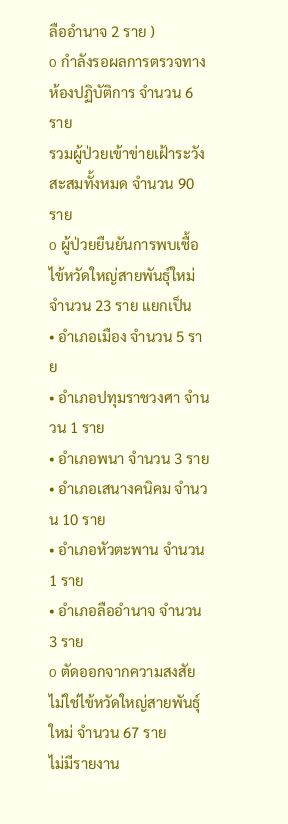ลืออำนาจ 2 ราย )
o กำลังรอผลการตรวจทางห้องปฏิบัติการ จำนวน 6 ราย
รวมผู้ป่วยเข้าข่ายเฝ้าระวังสะสมทั้งหมด จำนวน 90 ราย
o ผู้ป่วยยืนยันการพบเชื้อไข้หวัดใหญ่สายพันธุ์ใหม่ จำนวน 23 ราย แยกเป็น
• อำเภอเมือง จำนวน 5 ราย
• อำเภอปทุมราชวงศา จำนวน 1 ราย
• อำเภอพนา จำนวน 3 ราย
• อำเภอเสนางคนิคม จำนวน 10 ราย
• อำเภอหัวตะพาน จำนวน 1 ราย
• อำเภอลืออำนาจ จำนวน 3 ราย
o ตัดออกจากความสงสัย ไม่ใช่ไข้หวัดใหญ่สายพันธุ์ใหม่ จำนวน 67 ราย
ไม่มีรายงาน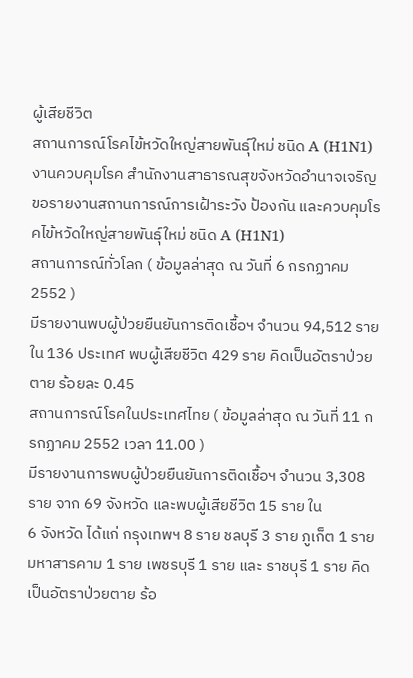ผู้เสียชีวิต
สถานการณ์โรคไข้หวัดใหญ่สายพันธุ์ใหม่ ชนิด A (H1N1)
งานควบคุมโรค สำนักงานสาธารณสุขจังหวัดอำนาจเจริญ ขอรายงานสถานการณ์การเฝ้าระวัง ป้องกัน และควบคุมโรคไข้หวัดใหญ่สายพันธุ์ใหม่ ชนิด A (H1N1)
สถานการณ์ทั่วโลก ( ข้อมูลล่าสุด ณ วันที่ 6 กรกฏาคม 2552 )
มีรายงานพบผู้ป่วยยืนยันการติดเชื้อฯ จำนวน 94,512 ราย ใน 136 ประเทศ พบผู้เสียชีวิต 429 ราย คิดเป็นอัตราป่วยตาย ร้อยละ 0.45
สถานการณ์โรคในประเทศไทย ( ข้อมูลล่าสุด ณ วันที่ 11 กรกฏาคม 2552 เวลา 11.00 )
มีรายงานการพบผู้ป่วยยืนยันการติดเชื้อฯ จำนวน 3,308 ราย จาก 69 จังหวัด และพบผู้เสียชีวิต 15 ราย ใน
6 จังหวัด ได้แก่ กรุงเทพฯ 8 ราย ชลบุรี 3 ราย ภูเก็ต 1 ราย มหาสารคาม 1 ราย เพชรบุรี 1 ราย และ ราชบุรี 1 ราย คิดเป็นอัตราป่วยตาย ร้อ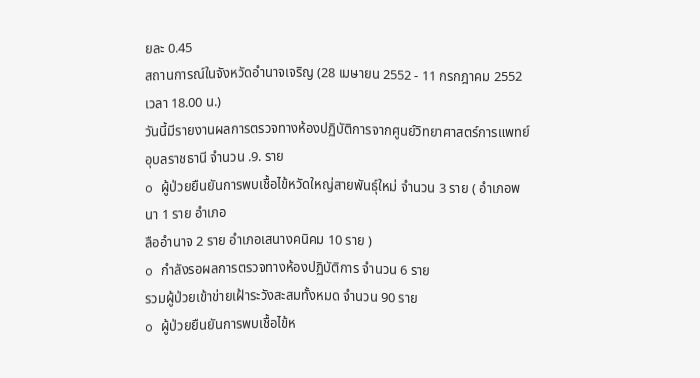ยละ 0.45
สถานการณ์ในจังหวัดอำนาจเจริญ (28 เมษายน 2552 - 11 กรกฎาคม 2552 เวลา 18.00 น.)
วันนี้มีรายงานผลการตรวจทางห้องปฏิบัติการจากศูนย์วิทยาศาสตร์การแพทย์อุบลราชธานี จำนวน .9. ราย
o ผู้ป่วยยืนยันการพบเชื้อไข้หวัดใหญ่สายพันธุ์ใหม่ จำนวน 3 ราย ( อำเภอพนา 1 ราย อำเภอ
ลืออำนาจ 2 ราย อำเภอเสนางคนิคม 10 ราย )
o กำลังรอผลการตรวจทางห้องปฏิบัติการ จำนวน 6 ราย
รวมผู้ป่วยเข้าข่ายเฝ้าระวังสะสมทั้งหมด จำนวน 90 ราย
o ผู้ป่วยยืนยันการพบเชื้อไข้ห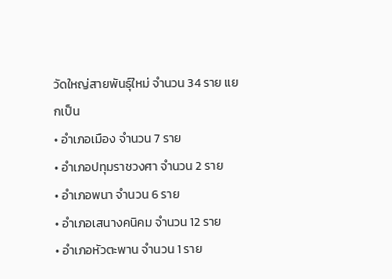วัดใหญ่สายพันธุ์ใหม่ จำนวน 34 ราย แยกเป็น
• อำเภอเมือง จำนวน 7 ราย
• อำเภอปทุมราชวงศา จำนวน 2 ราย
• อำเภอพนา จำนวน 6 ราย
• อำเภอเสนางคนิคม จำนวน 12 ราย
• อำเภอหัวตะพาน จำนวน 1 ราย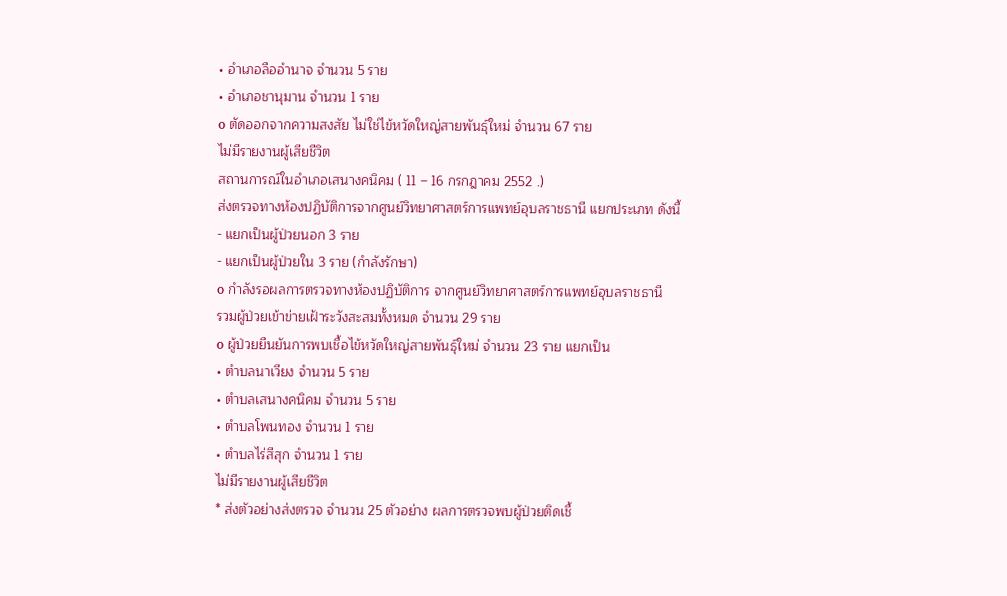• อำเภอลืออำนาจ จำนวน 5 ราย
• อำเภอชานุมาน จำนวน 1 ราย
o ตัดออกจากความสงสัย ไม่ใช่ไข้หวัดใหญ่สายพันธุ์ใหม่ จำนวน 67 ราย
ไม่มีรายงานผู้เสียชีวิต
สถานการณ์ในอำเภอเสนางคนิคม ( 11 – 16 กรกฎาคม 2552 .)
ส่งตรวจทางห้องปฏิบัติการจากศูนย์วิทยาศาสตร์การแพทย์อุบลราชธานี แยกประเภท ดังนี้
- แยกเป็นผู้ป่วยนอก 3 ราย
- แยกเป็นผู้ป่วยใน 3 ราย (กำลังรักษา)
o กำลังรอผลการตรวจทางห้องปฏิบัติการ จากศูนย์วิทยาศาสตร์การแพทย์อุบลราชธานี
รวมผู้ป่วยเข้าข่ายเฝ้าระวังสะสมทั้งหมด จำนวน 29 ราย
o ผู้ป่วยยืนยันการพบเชื้อไข้หวัดใหญ่สายพันธุ์ใหม่ จำนวน 23 ราย แยกเป็น
• ตำบลนาเวียง จำนวน 5 ราย
• ตำบลเสนางคนิคม จำนวน 5 ราย
• ตำบลโพนทอง จำนวน 1 ราย
• ตำบลไร่สีสุก จำนวน 1 ราย
ไม่มีรายงานผู้เสียชีวิต
* ส่งตัวอย่างส่งตรวจ จำนวน 25 ตัวอย่าง ผลการตรวจพบผู้ป่วยติดเชื้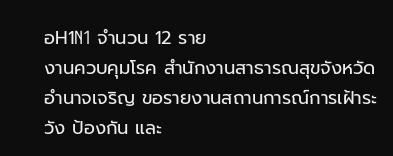อH1N1 จำนวน 12 ราย
งานควบคุมโรค สำนักงานสาธารณสุขจังหวัดอำนาจเจริญ ขอรายงานสถานการณ์การเฝ้าระวัง ป้องกัน และ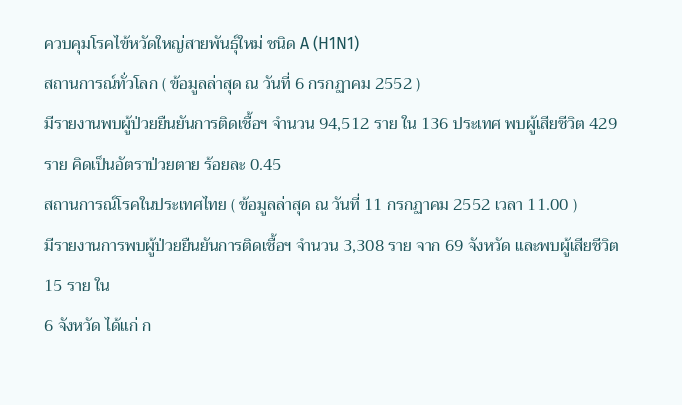ควบคุมโรคไข้หวัดใหญ่สายพันธุ์ใหม่ ชนิด A (H1N1)
สถานการณ์ทั่วโลก ( ข้อมูลล่าสุด ณ วันที่ 6 กรกฏาคม 2552 )
มีรายงานพบผู้ป่วยยืนยันการติดเชื้อฯ จำนวน 94,512 ราย ใน 136 ประเทศ พบผู้เสียชีวิต 429 ราย คิดเป็นอัตราป่วยตาย ร้อยละ 0.45
สถานการณ์โรคในประเทศไทย ( ข้อมูลล่าสุด ณ วันที่ 11 กรกฏาคม 2552 เวลา 11.00 )
มีรายงานการพบผู้ป่วยยืนยันการติดเชื้อฯ จำนวน 3,308 ราย จาก 69 จังหวัด และพบผู้เสียชีวิต 15 ราย ใน
6 จังหวัด ได้แก่ ก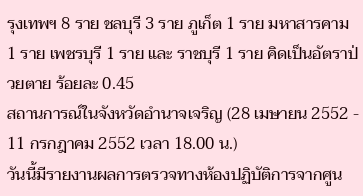รุงเทพฯ 8 ราย ชลบุรี 3 ราย ภูเก็ต 1 ราย มหาสารคาม 1 ราย เพชรบุรี 1 ราย และ ราชบุรี 1 ราย คิดเป็นอัตราป่วยตาย ร้อยละ 0.45
สถานการณ์ในจังหวัดอำนาจเจริญ (28 เมษายน 2552 - 11 กรกฎาคม 2552 เวลา 18.00 น.)
วันนี้มีรายงานผลการตรวจทางห้องปฏิบัติการจากศูน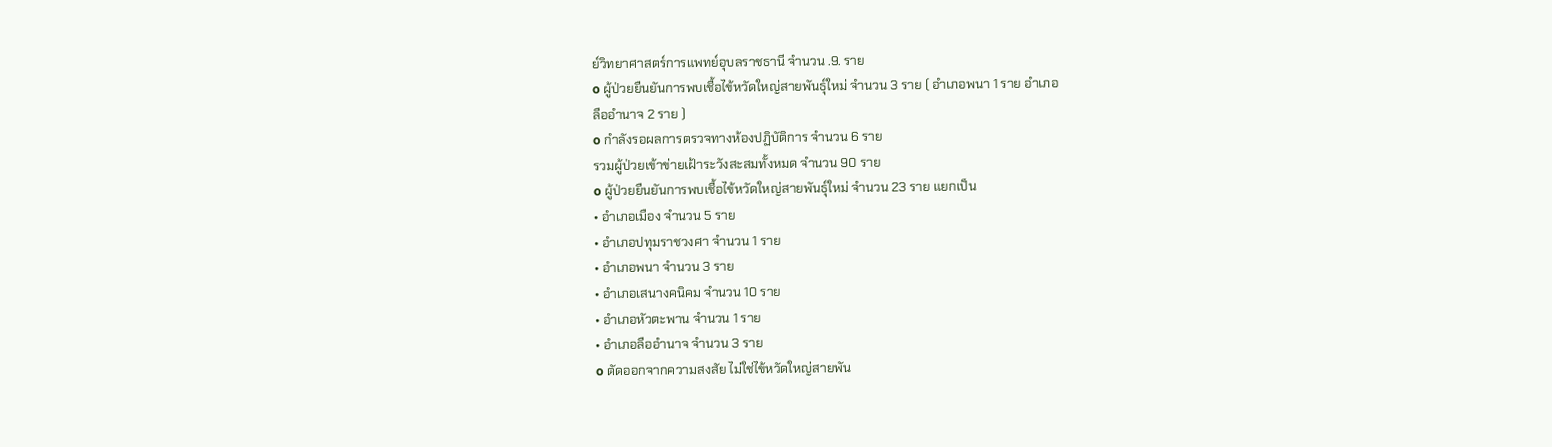ย์วิทยาศาสตร์การแพทย์อุบลราชธานี จำนวน .9. ราย
o ผู้ป่วยยืนยันการพบเชื้อไข้หวัดใหญ่สายพันธุ์ใหม่ จำนวน 3 ราย ( อำเภอพนา 1 ราย อำเภอ
ลืออำนาจ 2 ราย )
o กำลังรอผลการตรวจทางห้องปฏิบัติการ จำนวน 6 ราย
รวมผู้ป่วยเข้าข่ายเฝ้าระวังสะสมทั้งหมด จำนวน 90 ราย
o ผู้ป่วยยืนยันการพบเชื้อไข้หวัดใหญ่สายพันธุ์ใหม่ จำนวน 23 ราย แยกเป็น
• อำเภอเมือง จำนวน 5 ราย
• อำเภอปทุมราชวงศา จำนวน 1 ราย
• อำเภอพนา จำนวน 3 ราย
• อำเภอเสนางคนิคม จำนวน 10 ราย
• อำเภอหัวตะพาน จำนวน 1 ราย
• อำเภอลืออำนาจ จำนวน 3 ราย
o ตัดออกจากความสงสัย ไม่ใช่ไข้หวัดใหญ่สายพัน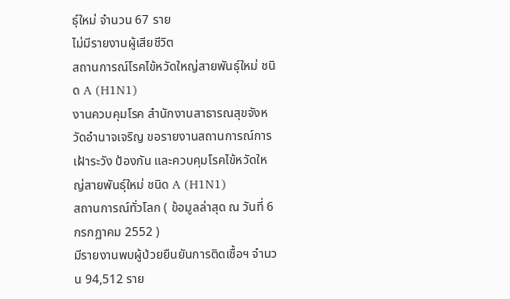ธุ์ใหม่ จำนวน 67 ราย
ไม่มีรายงานผู้เสียชีวิต
สถานการณ์โรคไข้หวัดใหญ่สายพันธุ์ใหม่ ชนิด A (H1N1)
งานควบคุมโรค สำนักงานสาธารณสุขจังหวัดอำนาจเจริญ ขอรายงานสถานการณ์การเฝ้าระวัง ป้องกัน และควบคุมโรคไข้หวัดใหญ่สายพันธุ์ใหม่ ชนิด A (H1N1)
สถานการณ์ทั่วโลก ( ข้อมูลล่าสุด ณ วันที่ 6 กรกฏาคม 2552 )
มีรายงานพบผู้ป่วยยืนยันการติดเชื้อฯ จำนวน 94,512 ราย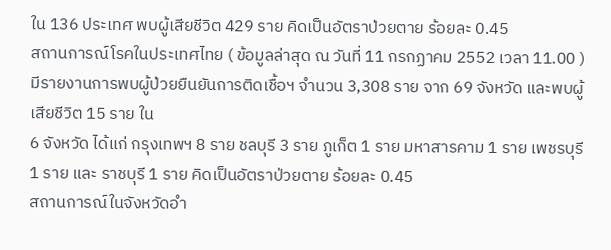ใน 136 ประเทศ พบผู้เสียชีวิต 429 ราย คิดเป็นอัตราป่วยตาย ร้อยละ 0.45
สถานการณ์โรคในประเทศไทย ( ข้อมูลล่าสุด ณ วันที่ 11 กรกฏาคม 2552 เวลา 11.00 )
มีรายงานการพบผู้ป่วยยืนยันการติดเชื้อฯ จำนวน 3,308 ราย จาก 69 จังหวัด และพบผู้เสียชีวิต 15 ราย ใน
6 จังหวัด ได้แก่ กรุงเทพฯ 8 ราย ชลบุรี 3 ราย ภูเก็ต 1 ราย มหาสารคาม 1 ราย เพชรบุรี 1 ราย และ ราชบุรี 1 ราย คิดเป็นอัตราป่วยตาย ร้อยละ 0.45
สถานการณ์ในจังหวัดอำ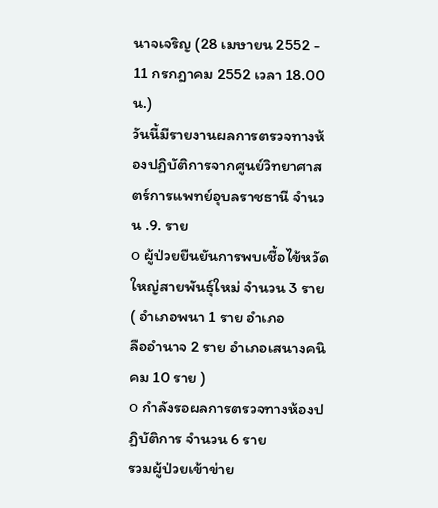นาจเจริญ (28 เมษายน 2552 - 11 กรกฎาคม 2552 เวลา 18.00 น.)
วันนี้มีรายงานผลการตรวจทางห้องปฏิบัติการจากศูนย์วิทยาศาสตร์การแพทย์อุบลราชธานี จำนวน .9. ราย
o ผู้ป่วยยืนยันการพบเชื้อไข้หวัดใหญ่สายพันธุ์ใหม่ จำนวน 3 ราย ( อำเภอพนา 1 ราย อำเภอ
ลืออำนาจ 2 ราย อำเภอเสนางคนิคม 10 ราย )
o กำลังรอผลการตรวจทางห้องปฏิบัติการ จำนวน 6 ราย
รวมผู้ป่วยเข้าข่าย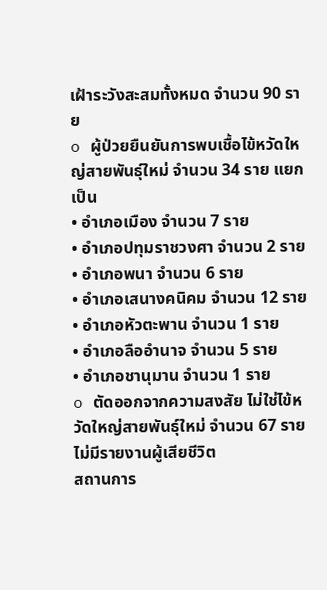เฝ้าระวังสะสมทั้งหมด จำนวน 90 ราย
o ผู้ป่วยยืนยันการพบเชื้อไข้หวัดใหญ่สายพันธุ์ใหม่ จำนวน 34 ราย แยกเป็น
• อำเภอเมือง จำนวน 7 ราย
• อำเภอปทุมราชวงศา จำนวน 2 ราย
• อำเภอพนา จำนวน 6 ราย
• อำเภอเสนางคนิคม จำนวน 12 ราย
• อำเภอหัวตะพาน จำนวน 1 ราย
• อำเภอลืออำนาจ จำนวน 5 ราย
• อำเภอชานุมาน จำนวน 1 ราย
o ตัดออกจากความสงสัย ไม่ใช่ไข้หวัดใหญ่สายพันธุ์ใหม่ จำนวน 67 ราย
ไม่มีรายงานผู้เสียชีวิต
สถานการ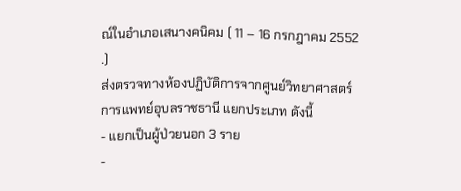ณ์ในอำเภอเสนางคนิคม ( 11 – 16 กรกฎาคม 2552 .)
ส่งตรวจทางห้องปฏิบัติการจากศูนย์วิทยาศาสตร์การแพทย์อุบลราชธานี แยกประเภท ดังนี้
- แยกเป็นผู้ป่วยนอก 3 ราย
-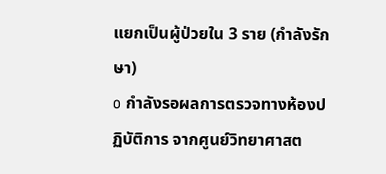แยกเป็นผู้ป่วยใน 3 ราย (กำลังรักษา)
o กำลังรอผลการตรวจทางห้องปฏิบัติการ จากศูนย์วิทยาศาสต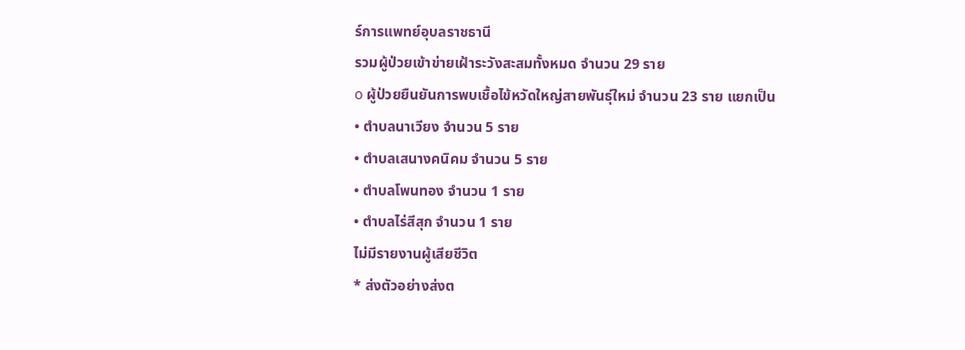ร์การแพทย์อุบลราชธานี
รวมผู้ป่วยเข้าข่ายเฝ้าระวังสะสมทั้งหมด จำนวน 29 ราย
o ผู้ป่วยยืนยันการพบเชื้อไข้หวัดใหญ่สายพันธุ์ใหม่ จำนวน 23 ราย แยกเป็น
• ตำบลนาเวียง จำนวน 5 ราย
• ตำบลเสนางคนิคม จำนวน 5 ราย
• ตำบลโพนทอง จำนวน 1 ราย
• ตำบลไร่สีสุก จำนวน 1 ราย
ไม่มีรายงานผู้เสียชีวิต
* ส่งตัวอย่างส่งต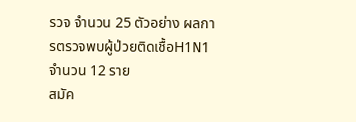รวจ จำนวน 25 ตัวอย่าง ผลการตรวจพบผู้ป่วยติดเชื้อH1N1 จำนวน 12 ราย
สมัค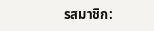รสมาชิก: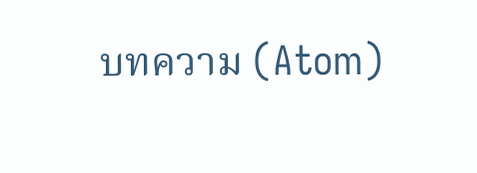บทความ (Atom)